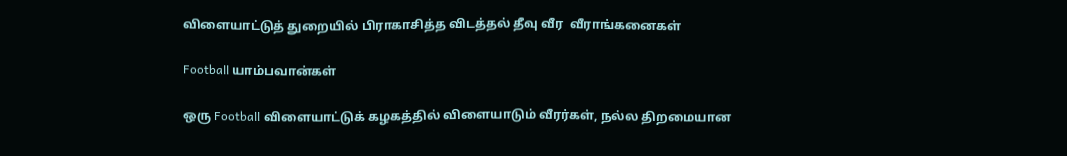விளையாட்டுத் துறையில் பிராகாசித்த விடத்தல் தீவு வீர  வீராங்கனைகள்

Football யாம்பவான்கள்

ஒரு Football விளையாட்டுக் கழகத்தில் விளையாடும் வீரர்கள், நல்ல திறமையான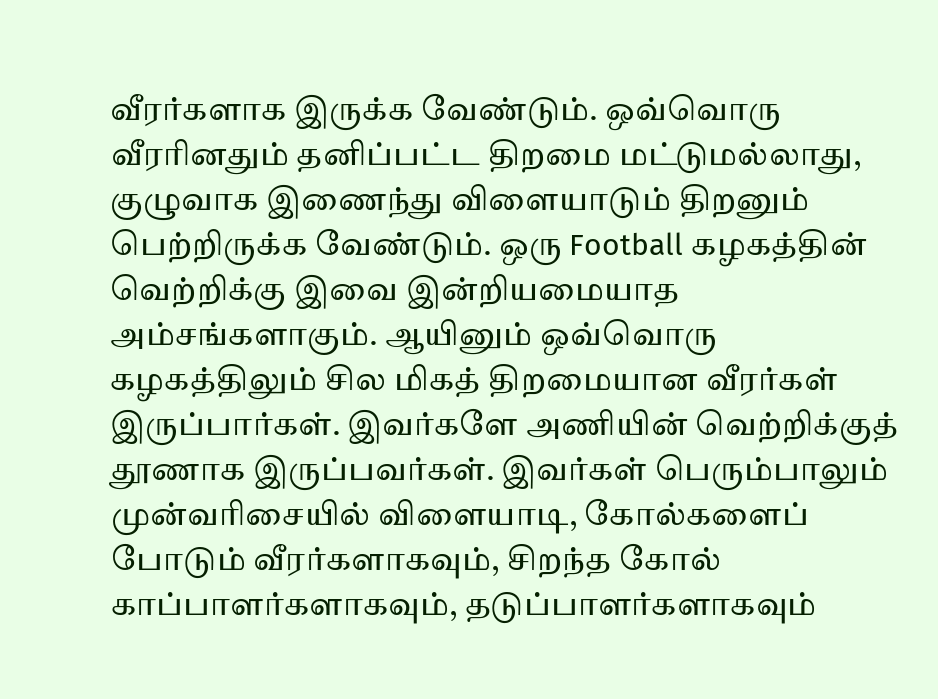வீரர்களாக இருக்க வேண்டும். ஒவ்வொரு வீரரினதும் தனிப்பட்ட திறமை மட்டுமல்லாது, குழுவாக இணைந்து விளையாடும் திறனும் பெற்றிருக்க வேண்டும். ஒரு Football கழகத்தின் வெற்றிக்கு இவை இன்றியமையாத அம்சங்களாகும். ஆயினும் ஒவ்வொரு கழகத்திலும் சில மிகத் திறமையான வீரர்கள் இருப்பார்கள். இவர்களே அணியின் வெற்றிக்குத் தூணாக இருப்பவர்கள். இவர்கள் பெரும்பாலும் முன்வரிசையில் விளையாடி, கோல்களைப் போடும் வீரர்களாகவும், சிறந்த கோல் காப்பாளர்களாகவும், தடுப்பாளர்களாகவும்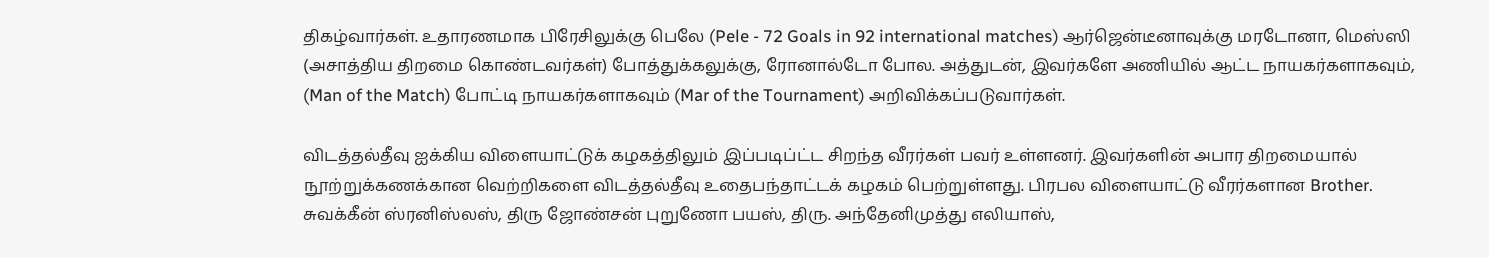திகழ்வார்கள். உதாரணமாக பிரேசிலுக்கு பெலே (Pele - 72 Goals in 92 international matches) ஆர்ஜென்டீனாவுக்கு மரடோனா, மெஸ்ஸி (அசாத்திய திறமை கொண்டவர்கள்) போத்துக்கலுக்கு, ரோனால்டோ போல. அத்துடன், இவர்களே அணியில் ஆட்ட நாயகர்களாகவும், (Man of the Match) போட்டி நாயகர்களாகவும் (Mar of the Tournament) அறிவிக்கப்படுவார்கள்.

விடத்தல்தீவு ஐக்கிய விளையாட்டுக் கழகத்திலும் இப்படிப்ட்ட சிறந்த வீரர்கள் பவர் உள்ளனர். இவர்களின் அபார திறமையால் நூற்றுக்கணக்கான வெற்றிகளை விடத்தல்தீவு உதைபந்தாட்டக் கழகம் பெற்றுள்ளது. பிரபல விளையாட்டு வீரர்களான Brother. சுவக்கீன் ஸ்ரனிஸ்லஸ், திரு ஜோண்சன் புறுணோ பயஸ், திரு. அந்தேனிமுத்து எலியாஸ்,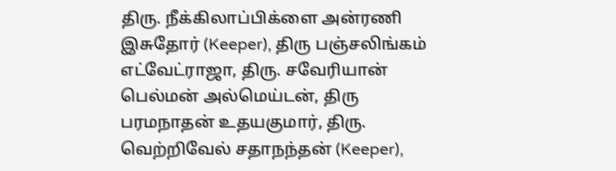திரு. நீக்கிலாப்பிக்ளை அன்ரணி இசுதோர் (Keeper), திரு பஞ்சலிங்கம் எட்வேட்ராஜா, திரு. சவேரியான் பெல்மன் அல்மெய்டன், திரு பரமநாதன் உதயகுமார், திரு. வெற்றிவேல் சதாநந்தன் (Keeper),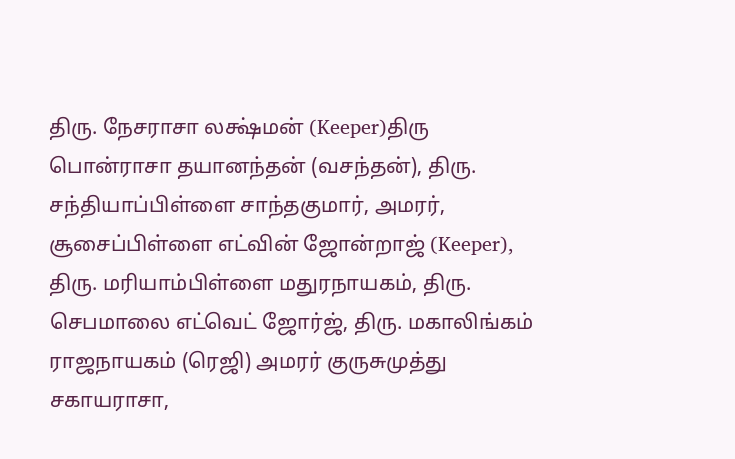திரு. நேசராசா லக்ஷ்மன் (Keeper)திரு பொன்ராசா தயானந்தன் (வசந்தன்), திரு. சந்தியாப்பிள்ளை சாந்தகுமார், அமரர், சூசைப்பிள்ளை எட்வின் ஜோன்றாஜ் (Keeper), திரு. மரியாம்பிள்ளை மதுரநாயகம், திரு. செபமாலை எட்வெட் ஜோர்ஜ், திரு. மகாலிங்கம் ராஜநாயகம் (ரெஜி) அமரர் குருசுமுத்து சகாயராசா,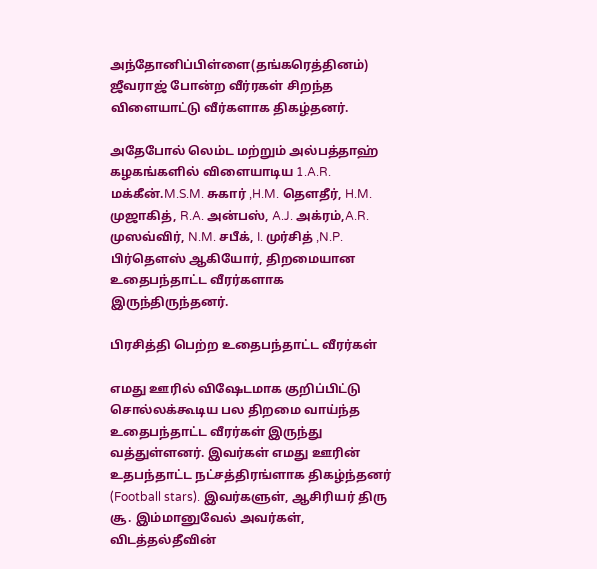அந்தோனிப்பிள்ளை(தங்கரெத்தினம்) ஜீவராஜ் போன்ற வீர்ரகள் சிறந்த விளையாட்டு வீர்களாக திகழ்தனர்.

அதேபோல் லெம்ட மற்றும் அல்பத்தாஹ் கழகங்களில் விளையாடிய 1.A.R. மக்கீன்.M.S.M. சுகார் ,H.M. தௌதீர், H.M. முஜாகித், R.A. அன்பஸ், A.J. அக்ரம்,A.R. முஸவ்விர், N.M. சபீக், I. முர்சித் ,N.P. பிர்தௌஸ் ஆகியோர், திறமையான உதைபந்தாட்ட வீரர்களாக இருந்திருந்தனர்.

பிரசித்தி பெற்ற உதைபந்தாட்ட வீரர்கள்

எமது ஊரில் விஷேடமாக குறிப்பிட்டு சொல்லக்கூடிய பல திறமை வாய்ந்த உதைபந்தாட்ட வீரர்கள் இருந்து வத்துள்ளனர். இவர்கள் எமது ஊரின் உதபந்தாட்ட நட்சத்திரங்ளாக திகழ்ந்தனர் (Football stars). இவர்களுள், ஆசிரியர் திரு சூ. இம்மானுவேல் அவர்கள், விடத்தல்தீவின்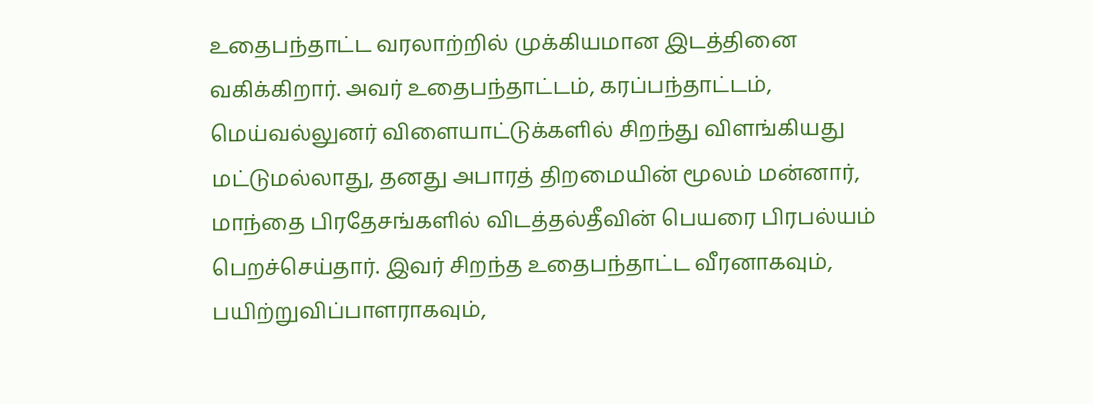உதைபந்தாட்ட வரலாற்றில் முக்கியமான இடத்தினை வகிக்கிறார். அவர் உதைபந்தாட்டம், கரப்பந்தாட்டம், மெய்வல்லுனர் விளையாட்டுக்களில் சிறந்து விளங்கியது மட்டுமல்லாது, தனது அபாரத் திறமையின் மூலம் மன்னார், மாந்தை பிரதேசங்களில் விடத்தல்தீவின் பெயரை பிரபல்யம் பெறச்செய்தார். இவர் சிறந்த உதைபந்தாட்ட வீரனாகவும், பயிற்றுவிப்பாளராகவும்,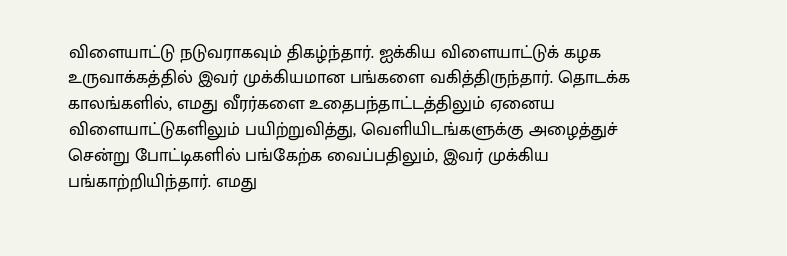விளையாட்டு நடுவராகவும் திகழ்ந்தார். ஐக்கிய விளையாட்டுக் கழக உருவாக்கத்தில் இவர் முக்கியமான பங்களை வகித்திருந்தார். தொடக்க காலங்களில், எமது வீரர்களை உதைபந்தாட்டத்திலும் ஏனைய விளையாட்டுகளிலும் பயிற்றுவித்து, வெளியிடங்களுக்கு அழைத்துச் சென்று போட்டிகளில் பங்கேற்க வைப்பதிலும், இவர் முக்கிய பங்காற்றியிந்தார். எமது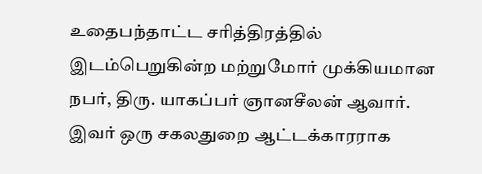உதைபந்தாட்ட சரித்திரத்தில் இடம்பெறுகின்ற மற்றுமோர் முக்கியமான நபர், திரு. யாகப்பர் ஞானசீலன் ஆவார். இவர் ஒரு சகலதுறை ஆட்டக்காரராக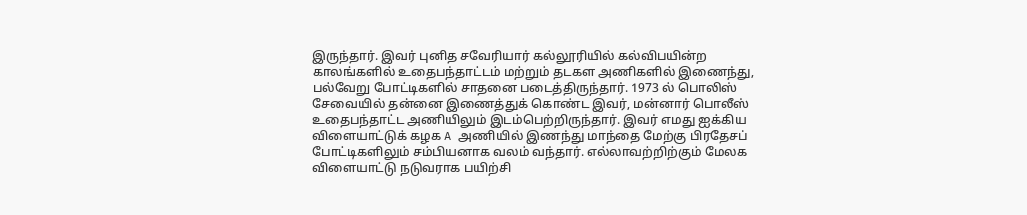இருந்தார். இவர் புனித சவேரியார் கல்லூரியில் கல்விபயின்ற காலங்களில் உதைபந்தாட்டம் மற்றும் தடகள அணிகளில் இணைந்து, பல்வேறு போட்டிகளில் சாதனை படைத்திருந்தார். 1973 ல் பொலிஸ் சேவையில் தன்னை இணைத்துக் கொண்ட இவர், மன்னார் பொலீஸ் உதைபந்தாட்ட அணியிலும் இடம்பெற்றிருந்தார். இவர் எமது ஐக்கிய விளையாட்டுக் கழக A அணியில் இணந்து மாந்தை மேற்கு பிரதேசப் போட்டிகளிலும் சம்பியனாக வலம் வந்தார். எல்லாவற்றிற்கும் மேலக விளையாட்டு நடுவராக பயிற்சி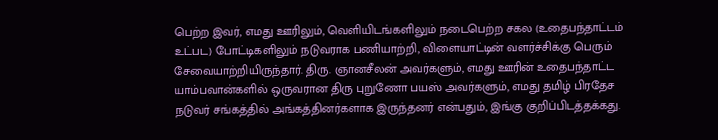பெற்ற இவர், எமது ஊரிலும், வெளியிடங்களிலும் நடைபெற்ற சகல (உதைபந்தாட்டம் உட்பட) போட்டிகளிலும் நடுவராக பணியாற்றி, விளையாட்டின் வளர்ச்சிக்கு பெரும் சேவையாற்றியிருந்தார். திரு. ஞானசீலன் அவர்களும், எமது ஊரின் உதைபந்தாட்ட யாம்பவான்களில் ஒருவரான திரு புறுணோ பயஸ் அவர்களும், எமது தமிழ் பிரதேச நடுவர் சங்கத்தில் அங்கத்தினர்களாக இருந்தனர் என்பதும், இங்கு குறிப்பிடத்தக்கது.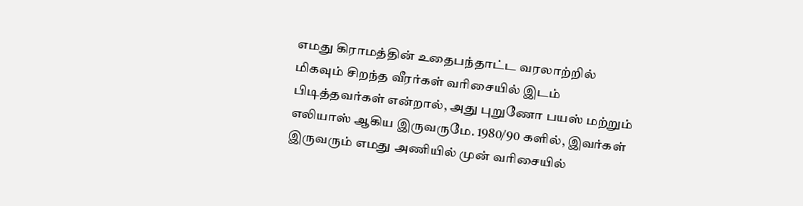எமது கிராமத்தின் உதைபந்தாட்ட வரலாற்றில் மிகவும் சிறந்த வீரர்கள் வரிசையில் இடம் பிடித்தவர்கள் என்றால், அது புறுணோ பயஸ் மற்றும் எலியாஸ் ஆகிய இருவருமே. 1980/90 களில், இவர்கள் இருவரும் எமது அணியில் முன் வரிசையில்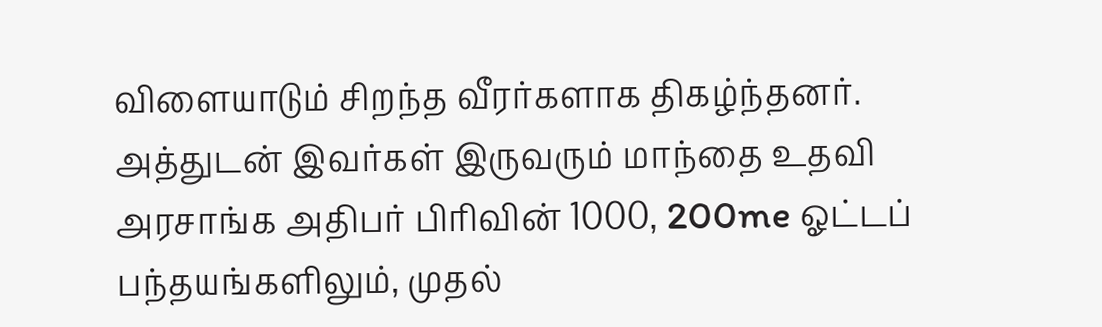விளையாடும் சிறந்த வீரர்களாக திகழ்ந்தனர். அத்துடன் இவர்கள் இருவரும் மாந்தை உதவி அரசாங்க அதிபர் பிரிவின் 1000, 200me ஓட்டப் பந்தயங்களிலும், முதல்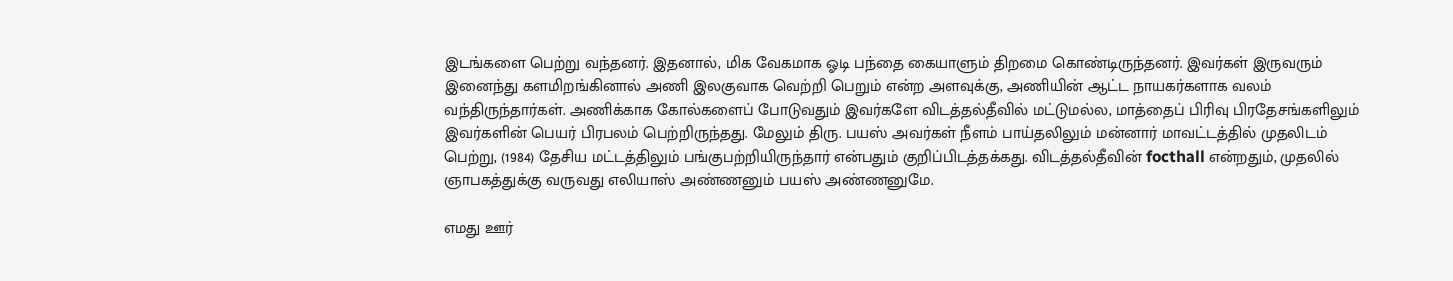இடங்களை பெற்று வந்தனர். இதனால், மிக வேகமாக ஓடி பந்தை கையாளும் திறமை கொண்டிருந்தனர். இவர்கள் இருவரும் இனைந்து களமிறங்கினால் அணி இலகுவாக வெற்றி பெறும் என்ற அளவுக்கு, அணியின் ஆட்ட நாயகர்களாக வலம் வந்திருந்தார்கள். அணிக்காக கோல்களைப் போடுவதும் இவர்களே விடத்தல்தீவில் மட்டுமல்ல, மாத்தைப் பிரிவு பிரதேசங்களிலும் இவர்களின் பெயர் பிரபலம் பெற்றிருந்தது. மேலும் திரு. பயஸ் அவர்கள் நீளம் பாய்தலிலும் மன்னார் மாவட்டத்தில் முதலிடம் பெற்று, (1984) தேசிய மட்டத்திலும் பங்குபற்றியிருந்தார் என்பதும் குறிப்பிடத்தக்கது. விடத்தல்தீவின் focthall என்றதும், முதலில் ஞாபகத்துக்கு வருவது எலியாஸ் அண்ணனும் பயஸ் அண்ணனுமே.

எமது ஊர்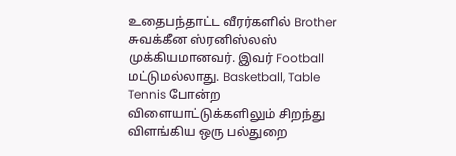உதைபந்தாட்ட வீரர்களில் Brother சுவக்கீன ஸ்ரனிஸ்லஸ் முக்கியமானவர். இவர் Football மட்டுமல்லாது. Basketball, Table Tennis போன்ற விளையாட்டுக்களிலும் சிறந்து விளங்கிய ஒரு பல்துறை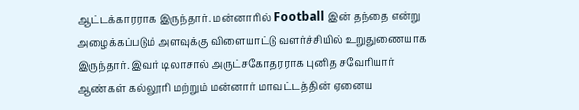ஆட்டக்காரராக இருந்தார். மன்னாரில் Football இன் தந்தை என்று அழைக்கப்படும் அளவுக்கு விளையாட்டு வளர்ச்சியில் உறுதுணையாக இருந்தார். இவர் டிலாசால் அருட்சகோதரராக புனித சவேரியார் ஆண்கள் கல்லூரி மற்றும் மன்னார் மாவட்டத்தின் ஏனைய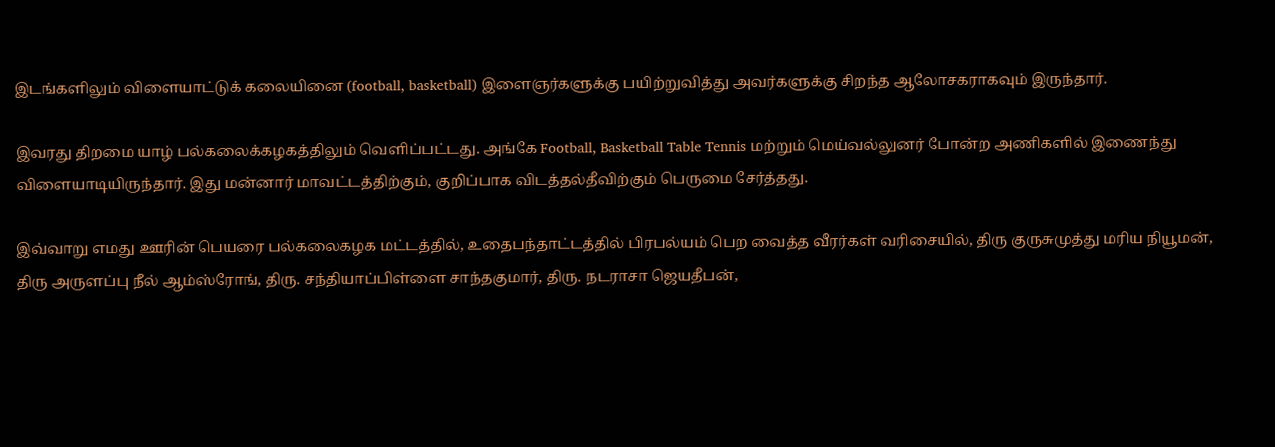இடங்களிலும் விளையாட்டுக் கலையினை (football, basketball) இளைஞர்களுக்கு பயிற்றுவித்து அவர்களுக்கு சிறந்த ஆலோசகராகவும் இருந்தார்.

இவரது திறமை யாழ் பல்கலைக்கழகத்திலும் வெளிப்பட்டது. அங்கே Football, Basketball Table Tennis மற்றும் மெய்வல்லுனர் போன்ற அணிகளில் இணைந்து விளையாடியிருந்தார். இது மன்னார் மாவட்டத்திற்கும், குறிப்பாக விடத்தல்தீவிற்கும் பெருமை சேர்த்தது.

இவ்வாறு எமது ஊரின் பெயரை பல்கலைகழக மட்டத்தில், உதைபந்தாட்டத்தில் பிரபல்யம் பெற வைத்த வீரர்கள் வரிசையில், திரு குருசுமுத்து மரிய நியூமன், திரு அருளப்பு நீல் ஆம்ஸ்ரோங், திரு. சந்தியாப்பிள்ளை சாந்தகுமார், திரு. நடராசா ஜெயதீபன்,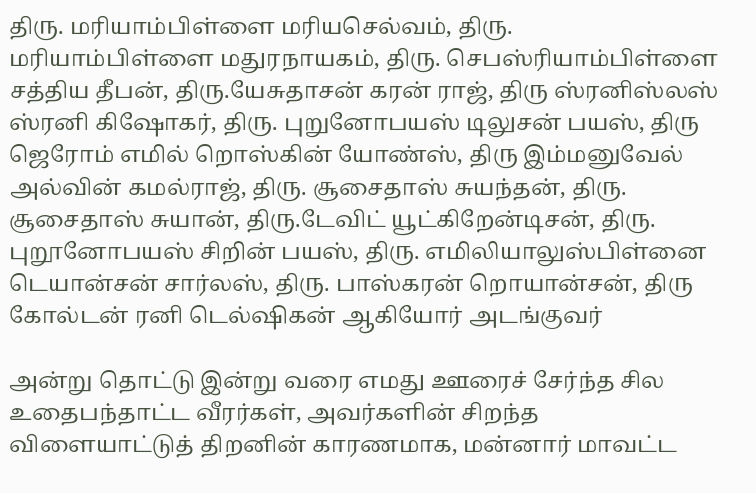திரு. மரியாம்பிள்ளை மரியசெல்வம், திரு. மரியாம்பிள்ளை மதுரநாயகம், திரு. செபஸ்ரியாம்பிள்ளை சத்திய தீபன், திரு.யேசுதாசன் கரன் ராஜ், திரு ஸ்ரனிஸ்லஸ் ஸ்ரனி கிஷோகர், திரு. புறுனோபயஸ் டிலுசன் பயஸ், திரு ஜெரோம் எமில் றொஸ்கின் யோண்ஸ், திரு இம்மனுவேல் அல்வின் கமல்ராஜ், திரு. சூசைதாஸ் சுயந்தன், திரு. சூசைதாஸ் சுயான், திரு.டேவிட் யூட்கிறேன்டிசன், திரு. புறூனோபயஸ் சிறின் பயஸ், திரு. எமிலியாலுஸ்பிள்னை டெயான்சன் சார்லஸ், திரு. பாஸ்கரன் றொயான்சன், திரு கோல்டன் ரனி டெல்ஷிகன் ஆகியோர் அடங்குவர்

அன்று தொட்டு இன்று வரை எமது ஊரைச் சேர்ந்த சில உதைபந்தாட்ட வீரர்கள், அவர்களின் சிறந்த விளையாட்டுத் திறனின் காரணமாக, மன்னார் மாவட்ட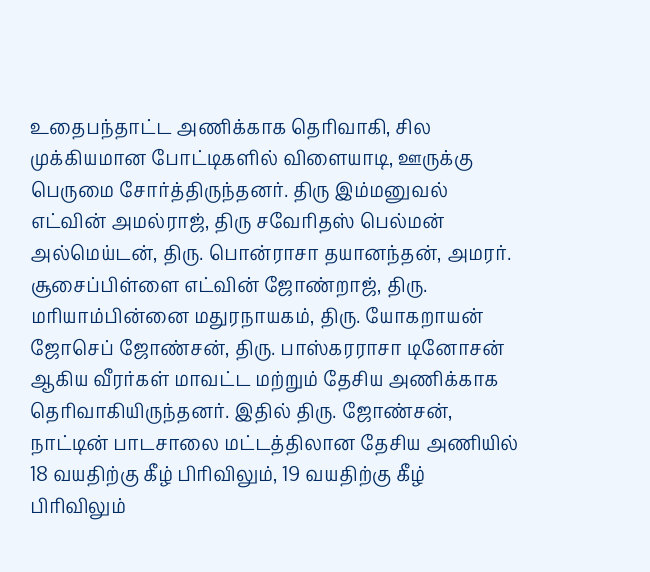உதைபந்தாட்ட அணிக்காக தெரிவாகி, சில முக்கியமான போட்டிகளில் விளையாடி, ஊருக்கு பெருமை சோர்த்திருந்தனர். திரு இம்மனுவல் எட்வின் அமல்ராஜ், திரு சவேரிதஸ் பெல்மன் அல்மெய்டன், திரு. பொன்ராசா தயானந்தன், அமரர். சூசைப்பிள்ளை எட்வின் ஜோண்றாஜ், திரு. மரியாம்பின்னை மதுரநாயகம், திரு. யோகறாயன் ஜோசெப் ஜோண்சன், திரு. பாஸ்கரராசா டினோசன் ஆகிய வீரர்கள் மாவட்ட மற்றும் தேசிய அணிக்காக தெரிவாகியிருந்தனர். இதில் திரு. ஜோண்சன், நாட்டின் பாடசாலை மட்டத்திலான தேசிய அணியில் 18 வயதிற்கு கீழ் பிரிவிலும், 19 வயதிற்கு கீழ் பிரிவிலும்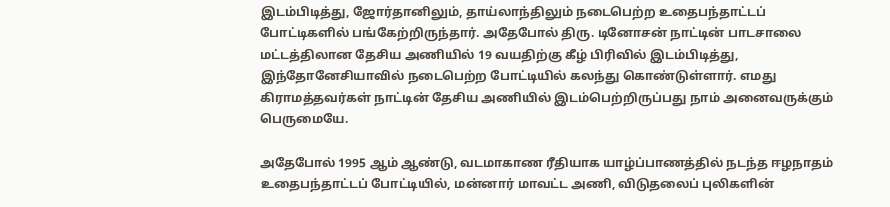இடம்பிடித்து, ஜோர்தானிலும், தாய்லாந்திலும் நடைபெற்ற உதைபந்தாட்டப் போட்டிகளில் பங்கேற்றிருந்தார். அதேபோல் திரு. டினோசன் நாட்டின் பாடசாலை மட்டத்திலான தேசிய அணியில் 19 வயதிற்கு கீழ் பிரிவில் இடம்பிடித்து, இந்தோனேசியாவில் நடைபெற்ற போட்டியில் கலந்து கொண்டுள்ளார். எமது கிராமத்தவர்கள் நாட்டின் தேசிய அணியில் இடம்பெற்றிருப்பது நாம் அனைவருக்கும் பெருமையே.

அதேபோல் 1995 ஆம் ஆண்டு, வடமாகாண ரீதியாக யாழ்ப்பாணத்தில் நடந்த ஈழநாதம் உதைபந்தாட்டப் போட்டியில், மன்னார் மாவட்ட அணி, விடுதலைப் புலிகளின்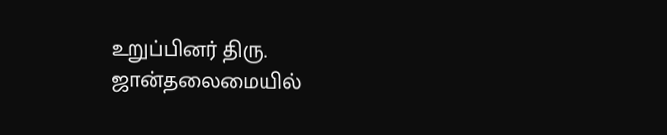உறுப்பினர் திரு. ஜான்தலைமையில்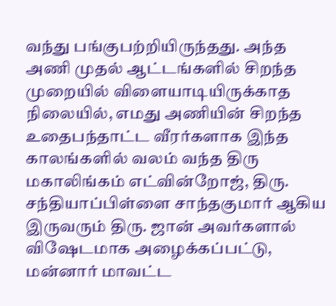வந்து பங்குபற்றியிருந்தது. அந்த அணி முதல் ஆட்டங்களில் சிறந்த முறையில் விளையாடியிருக்காத நிலையில், எமது அணியின் சிறந்த உதைபந்தாட்ட வீரர்களாக இந்த காலங்களில் வலம் வந்த திரு மகாலிங்கம் எட்வின்றோஜ், திரு. சந்தியாப்பிள்ளை சாந்தகுமார் ஆகிய இருவரும் திரு. ஜான் அவர்களால் விஷேடமாக அழைக்கப்பட்டு, மன்னார் மாவட்ட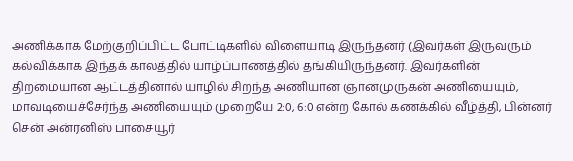அணிக்காக மேற்குறிப்பிட்ட போட்டிகளில் விளையாடி இருந்தனர் (இவர்கள் இருவரும் கல்விக்காக இந்தக் காலத்தில் யாழ்ப்பாணத்தில் தங்கியிருந்தனர். இவர்களின் திறமையான ஆட்டத்தினால் யாழில் சிறந்த அணியான ஞானமுருகன் அணியையும், மாவடியைச்சேர்ந்த அணியையும் முறையே 2:0, 6:0 என்ற கோல் கணக்கில் வீழ்த்தி, பின்னர் சென் அன்ரனிஸ் பாசையூர்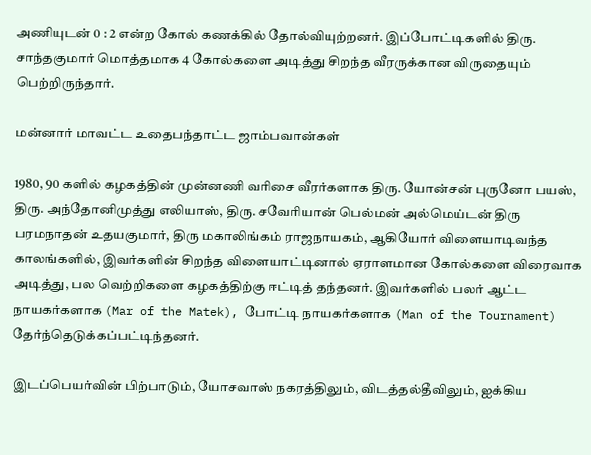அணியுடன் 0 : 2 என்ற கோல் கணக்கில் தோல்வியுற்றனர். இப்போட்டிகளில் திரு. சாந்தகுமார் மொத்தமாக 4 கோல்களை அடித்து சிறந்த வீரருக்கான விருதையும் பெற்றிருந்தார்.

மன்னார் மாவட்ட உதைபந்தாட்ட ஜாம்பவான்கள்

1980, 90 களில் கழகத்தின் முன்னணி வரிசை வீரர்களாக திரு. யோன்சன் புருனோ பயஸ், திரு. அந்தோனிமுத்து எலியாஸ், திரு. சவேரியான் பெல்மன் அல்மெய்டன் திரு பரமநாதன் உதயகுமார், திரு மகாலிங்கம் ராஜநாயகம், ஆகியோர் விளையாடிவந்த காலங்களில், இவர்களின் சிறந்த விளையாட்டினால் ஏராளமான கோல்களை விரைவாக அடித்து, பல வெற்றிகளை கழகத்திற்கு ஈட்டித் தந்தனர். இவர்களில் பலர் ஆட்ட நாயகர்களாக (Mar of the Matek), போட்டி நாயகர்களாக (Man of the Tournament) தேர்ந்தெடுக்கப்பட்டிந்தனர்.

இடப்பெயர்வின் பிற்பாடும், யோசவாஸ் நகரத்திலும், விடத்தல்தீவிலும், ஐக்கிய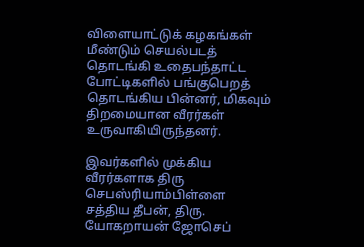விளையாட்டுக் கழகங்கள் மீண்டும் செயல்படத் தொடங்கி உதைபந்தாட்ட போட்டிகளில் பங்குபெறத் தொடங்கிய பின்னர், மிகவும் திறமையான வீரர்கள் உருவாகியிருந்தனர்.

இவர்களில் முக்கிய வீரர்களாக திரு செபஸ்ரியாம்பிள்ளை சத்திய தீபன், திரு. யோகறாயன் ஜோசெப்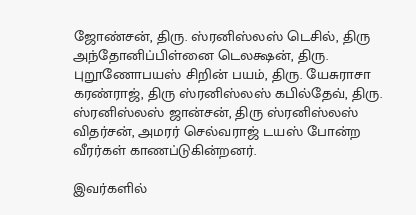ஜோண்சன், திரு. ஸ்ரனிஸ்லஸ் டெசில், திரு அந்தோனிப்பிள்னை டெலக்ஷன், திரு. புறூணோபயஸ் சிறின் பயம், திரு. யேசுராசா கரண்ராஜ், திரு ஸ்ரனிஸ்லஸ் கபில்தேவ், திரு. ஸ்ரனிஸ்லஸ் ஜான்சன், திரு ஸ்ரனிஸ்லஸ் விதர்சன், அமரர் செல்வராஜ் டயஸ் போன்ற வீரர்கள் காணப்டுகின்றனர்.

இவர்களில்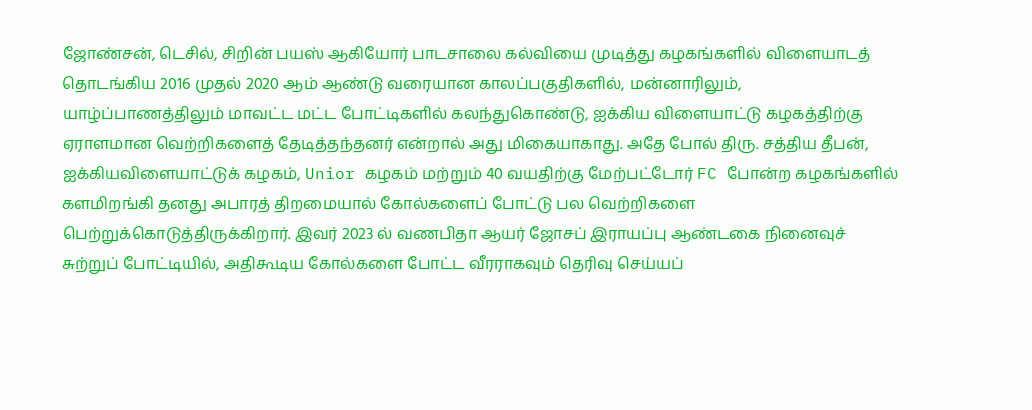ஜோண்சன், டெசில், சிறின் பயஸ் ஆகியோர் பாடசாலை கல்வியை முடித்து கழகங்களில் விளையாடத் தொடங்கிய 2016 முதல் 2020 ஆம் ஆண்டு வரையான காலப்பகுதிகளில், மன்னாரிலும், யாழ்ப்பாணத்திலும் மாவட்ட மட்ட போட்டிகளில் கலந்துகொண்டு, ஐக்கிய விளையாட்டு கழகத்திற்கு ஏராளமான வெற்றிகளைத் தேடித்தந்தனர் என்றால் அது மிகையாகாது. அதே போல் திரு. சத்திய தீபன், ஐக்கியவிளையாட்டுக் கழகம், Unior கழகம் மற்றும் 40 வயதிற்கு மேற்பட்டோர் FC போன்ற கழகங்களில் களமிறங்கி தனது அபாரத் திறமையால் கோல்களைப் போட்டு பல வெற்றிகளை பெற்றுக்கொடுத்திருக்கிறார். இவர் 2023 ல் வணபிதா ஆயர் ஜோசப் இராயப்பு ஆண்டகை நினைவுச் சுற்றுப் போட்டியில், அதிகூடிய கோல்களை போட்ட வீரராகவும் தெரிவு செய்யப்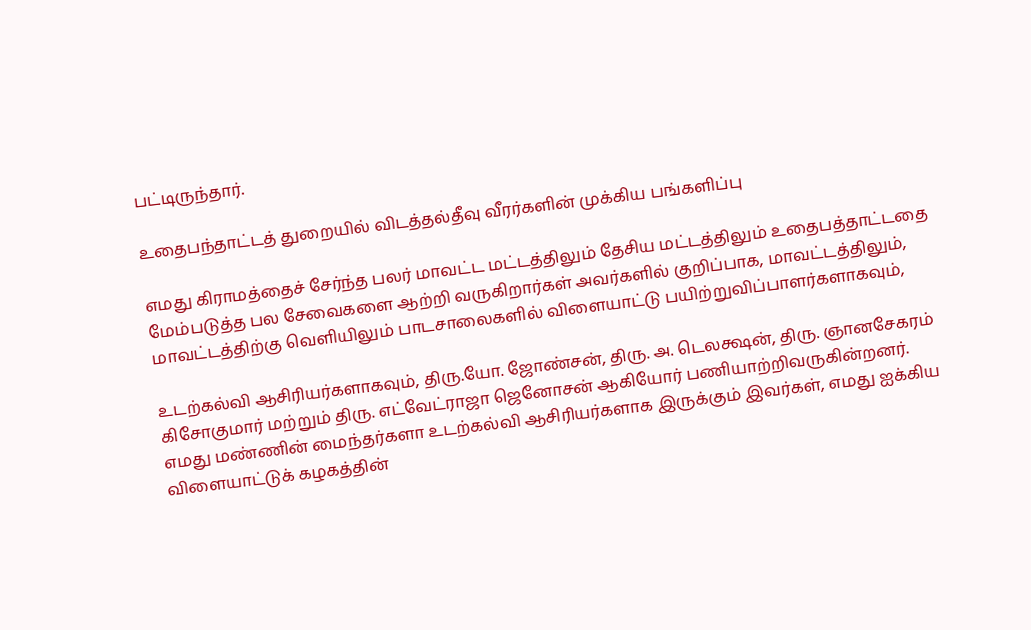பட்டிருந்தார்.

உதைபந்தாட்டத் துறையில் விடத்தல்தீவு வீரர்களின் முக்கிய பங்களிப்பு

எமது கிராமத்தைச் சேர்ந்த பலர் மாவட்ட மட்டத்திலும் தேசிய மட்டத்திலும் உதைபத்தாட்டதை மேம்படுத்த பல சேவைகளை ஆற்றி வருகிறார்கள் அவர்களில் குறிப்பாக, மாவட்டத்திலும், மாவட்டத்திற்கு வெளியிலும் பாடசாலைகளில் விளையாட்டு பயிற்றுவிப்பாளர்களாகவும்,

உடற்கல்வி ஆசிரியர்களாகவும், திரு.யோ. ஜோண்சன், திரு. அ. டெலக்ஷன், திரு. ஞானசேகரம் கிசோகுமார் மற்றும் திரு. எட்வேட்ராஜா ஜெனோசன் ஆகியோர் பணியாற்றிவருகின்றனர். எமது மண்ணின் மைந்தர்களா உடற்கல்வி ஆசிரியர்களாக இருக்கும் இவர்கள், எமது ஐக்கிய விளையாட்டுக் கழகத்தின்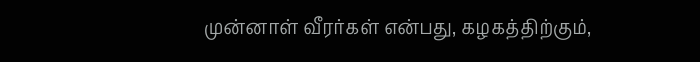முன்னாள் வீரர்கள் என்பது, கழகத்திற்கும்,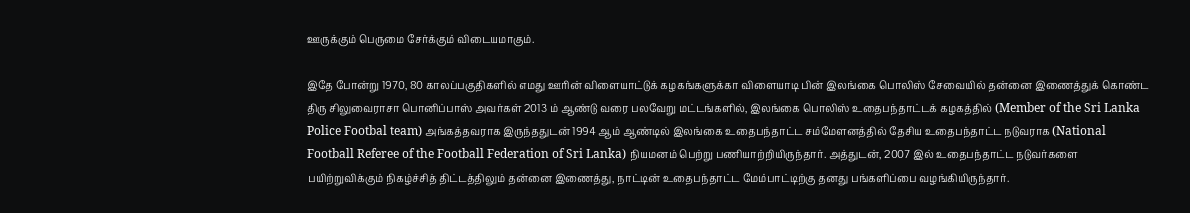ஊருக்கும் பெருமை சேர்க்கும் விடையமாகும்.

இதே போன்று 1970, 80 காலப்பகுதிகளில் எமது ஊரின் விளையாட்டுக் கழகங்களுக்கா விளையாடி பின் இலங்கை பொலிஸ் சேவையில் தன்னை இணைத்துக் கொண்ட திரு சிலுவைராசா பொனிப்பாஸ் அவர்கள் 2013 ம் ஆண்டு வரை பலவேறு மட்டங்களில், இலங்கை பொலிஸ் உதைபந்தாட்டக் கழகத்தில் (Member of the Sri Lanka Police Footbal team) அங்கத்தவராக இருந்ததுடன் 1994 ஆம் ஆண்டில் இலங்கை உதைபந்தாட்ட சம்மேளனத்தில் தேசிய உதைபந்தாட்ட நடுவராக (National Football Referee of the Football Federation of Sri Lanka) நியமனம் பெற்று பணியாற்றியிருந்தார். அத்துடன், 2007 இல் உதைபந்தாட்ட நடுவர்களை பயிற்றுவிக்கும் நிகழ்ச்சித் திட்டத்திலும் தன்னை இணைத்து, நாட்டின் உதைபந்தாட்ட மேம்பாட்டிற்கு தனது பங்களிப்பை வழங்கியிருந்தார்.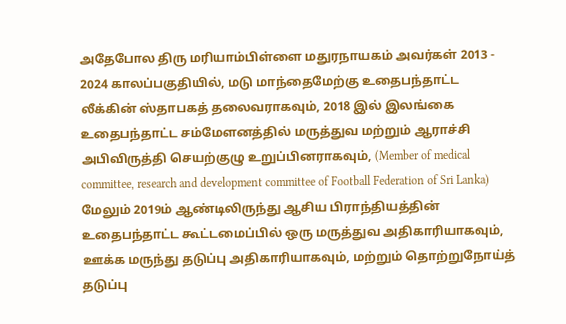அதேபோல திரு மரியாம்பிள்ளை மதுரநாயகம் அவர்கள் 2013 - 2024 காலப்பகுதியில், மடு மாந்தைமேற்கு உதைபந்தாட்ட லீக்கின் ஸ்தாபகத் தலைவராகவும், 2018 இல் இலங்கை உதைபந்தாட்ட சம்மேளனத்தில் மருத்துவ மற்றும் ஆராச்சி அபிவிருத்தி செயற்குழு உறுப்பினராகவும், (Member of medical committee, research and development committee of Football Federation of Sri Lanka) மேலும் 2019ம் ஆண்டிலிருந்து ஆசிய பிராந்தியத்தின் உதைபந்தாட்ட கூட்டமைப்பில் ஒரு மருத்துவ அதிகாரியாகவும், ஊக்க மருந்து தடுப்பு அதிகாரியாகவும், மற்றும் தொற்றுநோய்த் தடுப்பு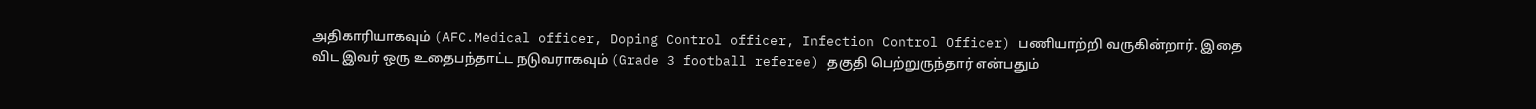அதிகாரியாகவும் (AFC.Medical officer, Doping Control officer, Infection Control Officer) பணியாற்றி வருகின்றார். இதை விட இவர் ஒரு உதைபந்தாட்ட நடுவராகவும் (Grade 3 football referee) தகுதி பெற்றுருந்தார் என்பதும்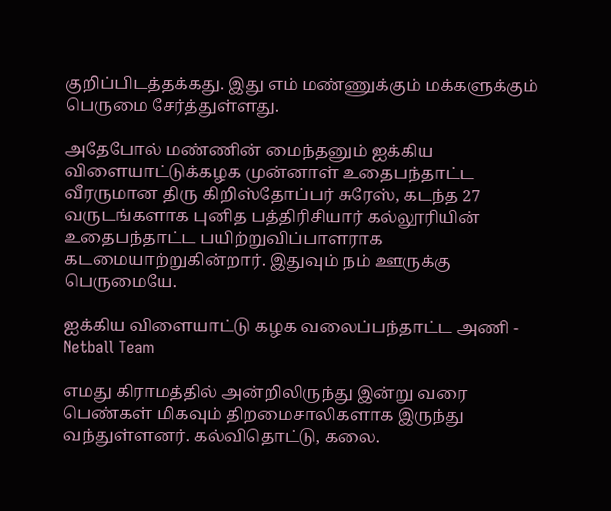குறிப்பிடத்தக்கது. இது எம் மண்ணுக்கும் மக்களுக்கும் பெருமை சேர்த்துள்ளது.

அதேபோல் மண்ணின் மைந்தனும் ஐக்கிய விளையாட்டுக்கழக முன்னாள் உதைபந்தாட்ட வீரருமான திரு கிறிஸ்தோப்பர் சுரேஸ், கடந்த 27 வருடங்களாக புனித பத்திரிசியார் கல்லூரியின் உதைபந்தாட்ட பயிற்றுவிப்பாளராக கடமையாற்றுகின்றார். இதுவும் நம் ஊருக்கு பெருமையே.

ஐக்கிய விளையாட்டு கழக வலைப்பந்தாட்ட அணி - Netball Team

எமது கிராமத்தில் அன்றிலிருந்து இன்று வரை பெண்கள் மிகவும் திறமைசாலிகளாக இருந்து வந்துள்ளனர். கல்விதொட்டு, கலை.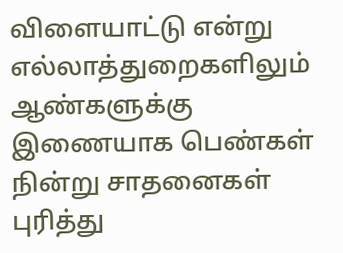விளையாட்டு என்று எல்லாத்துறைகளிலும் ஆண்களுக்கு இணையாக பெண்கள் நின்று சாதனைகள் புரித்து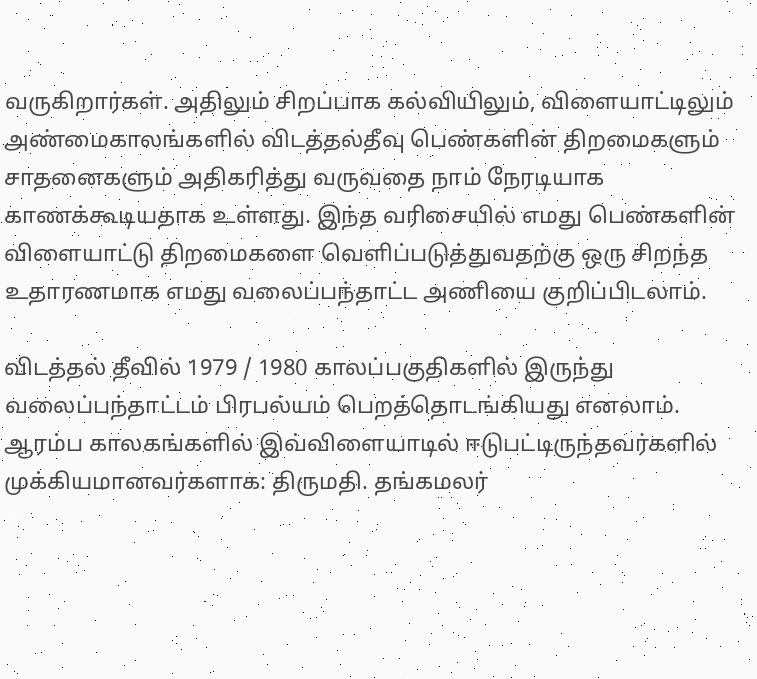வருகிறார்கள். அதிலும் சிறப்பாக கல்வியிலும், விளையாட்டிலும் அண்மைகாலங்களில் விடத்தல்தீவு பெண்களின் திறமைகளும் சாதனைகளும் அதிகரித்து வருவதை நாம் நேரடியாக காணக்கூடியதாக உள்ளது. இந்த வரிசையில் எமது பெண்களின் விளையாட்டு திறமைகளை வெளிப்படுத்துவதற்கு ஒரு சிறந்த உதாரணமாக எமது வலைப்பந்தாட்ட அணியை குறிப்பிடலாம்.

விடத்தல் தீவில் 1979 / 1980 காலப்பகுதிகளில் இருந்து வலைப்பந்தாட்டம் பிரபல்யம் பெறத்தொடங்கியது எனலாம். ஆரம்ப காலகங்களில் இவ்விளையாடில் ஈடுபட்டிருந்தவர்களில் முக்கியமானவர்களாக: திருமதி. தங்கமலர்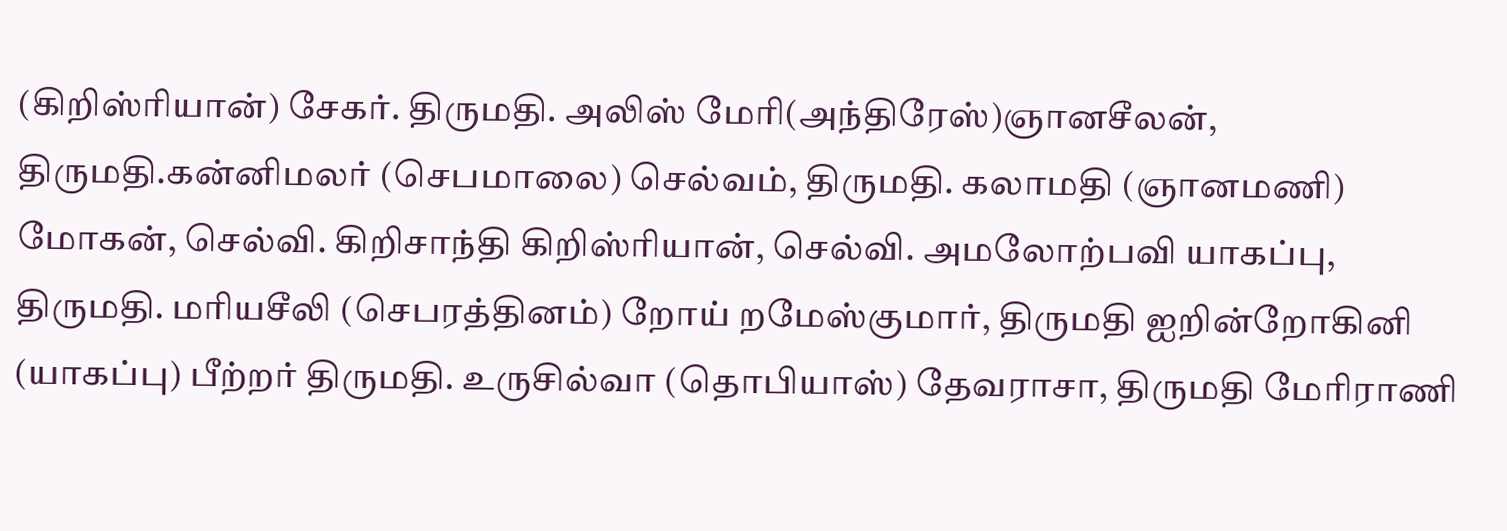(கிறிஸ்ரியான்) சேகர். திருமதி. அலிஸ் மேரி(அந்திரேஸ்)ஞானசீலன், திருமதி.கன்னிமலர் (செபமாலை) செல்வம், திருமதி. கலாமதி (ஞானமணி) மோகன், செல்வி. கிறிசாந்தி கிறிஸ்ரியான், செல்வி. அமலோற்பவி யாகப்பு, திருமதி. மரியசீலி (செபரத்தினம்) றோய் றமேஸ்குமார், திருமதி ஐறின்றோகினி (யாகப்பு) பீற்றர் திருமதி. உருசில்வா (தொபியாஸ்) தேவராசா, திருமதி மேரிராணி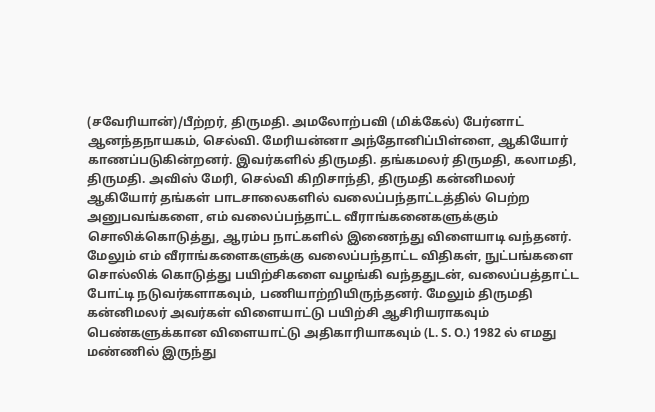(சவேரியான்)/பீற்றர், திருமதி. அமலோற்பவி (மிக்கேல்) பேர்னாட் ஆனந்தநாயகம், செல்வி. மேரியன்னா அந்தோனிப்பிள்ளை, ஆகியோர் காணப்படுகின்றனர். இவர்களில் திருமதி. தங்கமலர் திருமதி, கலாமதி, திருமதி. அவிஸ் மேரி, செல்வி கிறிசாந்தி, திருமதி கன்னிமலர் ஆகியோர் தங்கள் பாடசாலைகளில் வலைப்பந்தாட்டத்தில் பெற்ற அனுபவங்களை, எம் வலைப்பந்தாட்ட வீராங்கனைகளுக்கும் சொலிக்கொடுத்து, ஆரம்ப நாட்களில் இணைந்து விளையாடி வந்தனர். மேலும் எம் வீராங்களைகளுக்கு வலைப்பந்தாட்ட விதிகள், நுட்பங்களை சொல்லிக் கொடுத்து பயிற்சிகளை வழங்கி வந்ததுடன், வலைப்பத்தாட்ட போட்டி நடுவர்களாகவும், பணியாற்றியிருந்தனர். மேலும் திருமதி கன்னிமலர் அவர்கள் விளையாட்டு பயிற்சி ஆசிரியராகவும் பெண்களுக்கான விளையாட்டு அதிகாரியாகவும் (L. S. O.) 1982 ல் எமது மண்ணில் இருந்து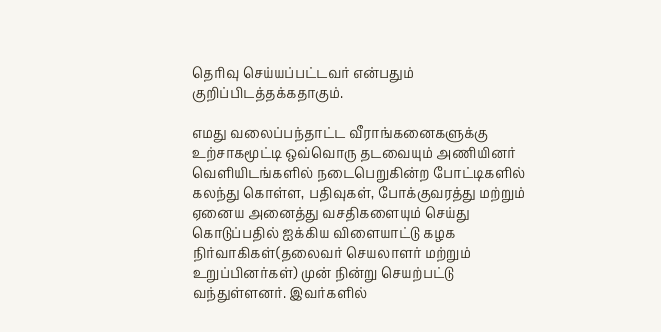தெரிவு செய்யப்பட்டவர் என்பதும் குறிப்பிடத்தக்கதாகும்.

எமது வலைப்பந்தாட்ட வீராங்கனைகளுக்கு உற்சாகமூட்டி ஒவ்வொரு தடவையும் அணியினர் வெளியிடங்களில் நடைபெறுகின்ற போட்டிகளில் கலந்து கொள்ள, பதிவுகள், போக்குவரத்து மற்றும் ஏனைய அனைத்து வசதிகளையும் செய்து கொடுப்பதில் ஐக்கிய விளையாட்டு கழக நிர்வாகிகள்(தலைவர் செயலாளர் மற்றும் உறுப்பினர்கள்) முன் நின்று செயற்பட்டு வந்துள்ளனர். இவர்களில்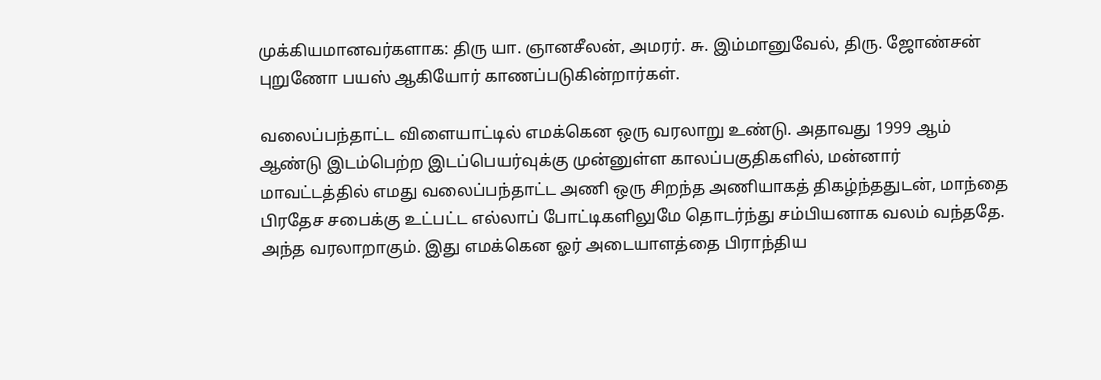முக்கியமானவர்களாக: திரு யா. ஞானசீலன், அமரர். சு. இம்மானுவேல், திரு. ஜோண்சன் புறுணோ பயஸ் ஆகியோர் காணப்படுகின்றார்கள்.

வலைப்பந்தாட்ட விளையாட்டில் எமக்கென ஒரு வரலாறு உண்டு. அதாவது 1999 ஆம் ஆண்டு இடம்பெற்ற இடப்பெயர்வுக்கு முன்னுள்ள காலப்பகுதிகளில், மன்னார் மாவட்டத்தில் எமது வலைப்பந்தாட்ட அணி ஒரு சிறந்த அணியாகத் திகழ்ந்ததுடன், மாந்தை பிரதேச சபைக்கு உட்பட்ட எல்லாப் போட்டிகளிலுமே தொடர்ந்து சம்பியனாக வலம் வந்ததே. அந்த வரலாறாகும். இது எமக்கென ஓர் அடையாளத்தை பிராந்திய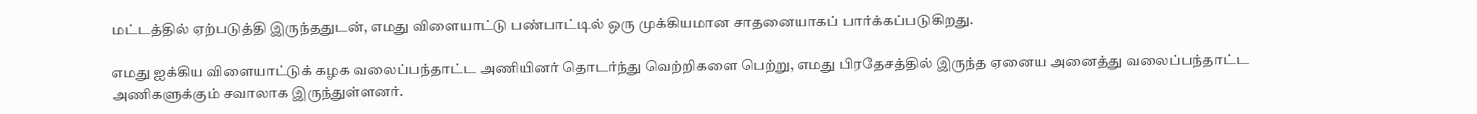மட்டத்தில் ஏற்படுத்தி இருந்ததுடன், எமது விளையாட்டு பண்பாட்டில் ஒரு முக்கியமான சாதனையாகப் பார்க்கப்படுகிறது.

எமது ஐக்கிய விளையாட்டுக் கழக வலைப்பந்தாட்ட அணியினர் தொடர்ந்து வெற்றிகளை பெற்று, எமது பிரதேசத்தில் இருந்த ஏனைய அனைத்து வலைப்பந்தாட்ட அணிகளுக்கும் சவாலாக இருந்துள்ளனர்.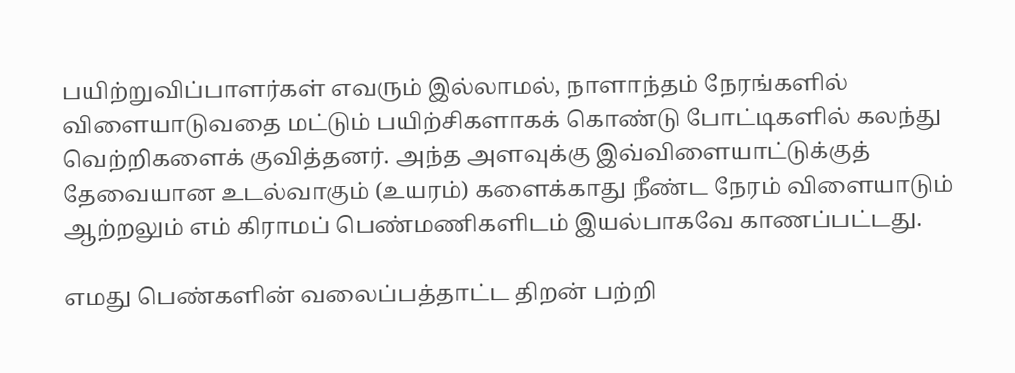பயிற்றுவிப்பாளர்கள் எவரும் இல்லாமல், நாளாந்தம் நேரங்களில் விளையாடுவதை மட்டும் பயிற்சிகளாகக் கொண்டு போட்டிகளில் கலந்து வெற்றிகளைக் குவித்தனர். அந்த அளவுக்கு இவ்விளையாட்டுக்குத் தேவையான உடல்வாகும் (உயரம்) களைக்காது நீண்ட நேரம் விளையாடும் ஆற்றலும் எம் கிராமப் பெண்மணிகளிடம் இயல்பாகவே காணப்பட்டது.

எமது பெண்களின் வலைப்பத்தாட்ட திறன் பற்றி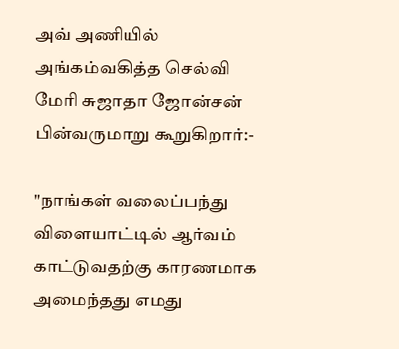அவ் அணியில் அங்கம்வகித்த செல்வி மேரி சுஜாதா ஜோன்சன் பின்வருமாறு கூறுகிறார்:-

"நாங்கள் வலைப்பந்து விளையாட்டில் ஆர்வம் காட்டுவதற்கு காரணமாக அமைந்தது எமது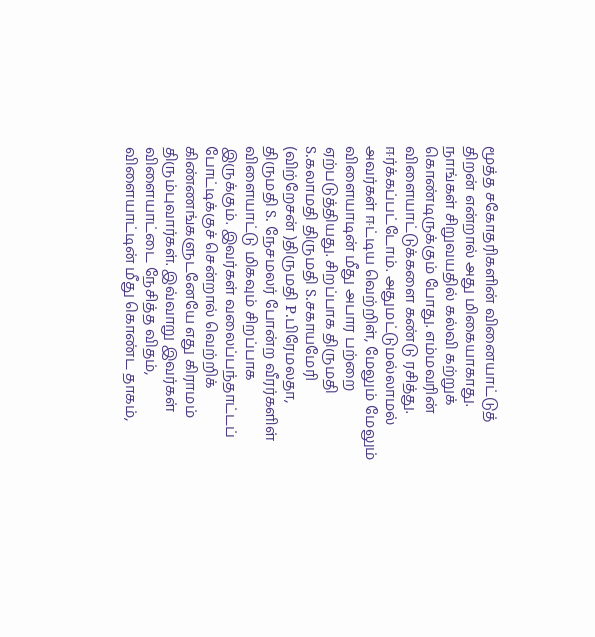மூத்த சகோதரிகளின் வினையாட்டுத் திறன் என்றால் அது மிகையாகாது. நாங்கள் சிறுவயதில் கல்வி கற்றுக் கொண்டிருக்கும் போது. எம்மவரின் விளையாட்டுக்களை கண்டு ரசித்து. ஈர்க்கப்பட்டோம். அதுமட்டுமல்லாமல் அவர்கள் ஈட்டிய வெற்றிள், மேலும் மேலும் விளையாடின் மீது அபார பற்றை ஏற்படுத்தியது. சிறப்பாக திருமதி S.கலாமதி திருமதி S.சகாயமேரி (விற்றேசன் )திருமதி P.பிரேமலதா, திருமதி S. நேசமலர் போன்ற வீரர்களிள் விளையாட்டு மிகவும் சிறப்பாக இருக்கும். இவர்கள் வலைப்பந்தாட்டப் போட்டிக்குச் சென்றால் வெற்றிக் கிண்ணங்களுடனேயே எது கிராமம் திரும்புவார்கள். இவ்வாறு இவர்கள் விளையாட்டை நேசித்த விதம், விளையாட்டின் மீது கொண்ட தாகம்,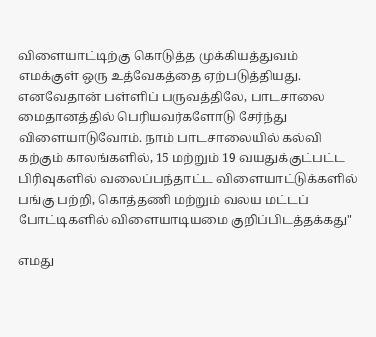விளையாட்டிற்கு கொடுத்த முக்கியத்துவம் எமக்குள் ஒரு உத்வேகத்தை ஏற்படுத்தியது. எனவேதான் பள்ளிப் பருவத்திலே, பாடசாலை மைதானத்தில் பெரியவர்களோடு சேர்ந்து விளையாடுவோம். நாம் பாடசாலையில் கல்வி கற்கும் காலங்களில், 15 மற்றும் 19 வயதுக்குட்பட்ட பிரிவுகளில் வலைப்பந்தாட்ட விளையாட்டுக்களில் பங்கு பற்றி, கொத்தணி மற்றும் வலய மட்டப் போட்டிகளில் விளையாடியமை குறிப்பிடத்தக்கது"

எமது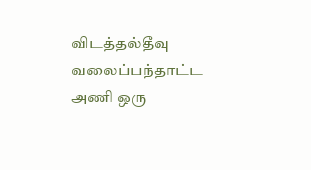விடத்தல்தீவு வலைப்பந்தாட்ட அணி ஒரு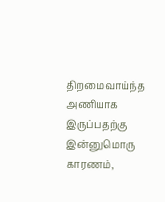திறமைவாய்ந்த அணியாக இருப்பதற்கு இன்னுமொரு காரணம்,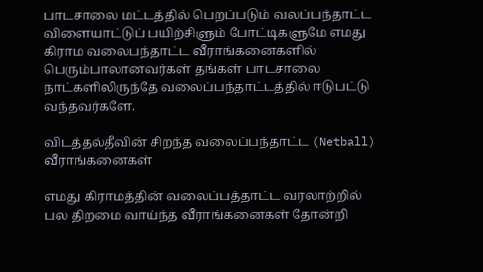பாடசாலை மட்டத்தில் பெறப்படும் வலப்பந்தாட்ட விளையாட்டுப் பயிற்சிளும் போட்டிகளுமே எமது கிராம வலைபந்தாட்ட வீராங்கனைகளில் பெரும்பாலானவர்கள் தங்கள் பாடசாலை நாட்களிலிருந்தே வலைப்பந்தாட்டத்தில் ஈடுபட்டு வந்தவர்களே.

விடத்தல்தீவின் சிறந்த வலைப்பந்தாட்ட (Netball) வீராங்கனைகள்

எமது கிராமத்தின் வலைப்பத்தாட்ட வரலாற்றில் பல திறமை வாய்ந்த வீராங்கனைகள் தோன்றி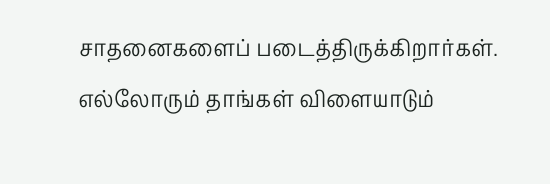சாதனைகளைப் படைத்திருக்கிறார்கள். எல்லோரும் தாங்கள் விளையாடும்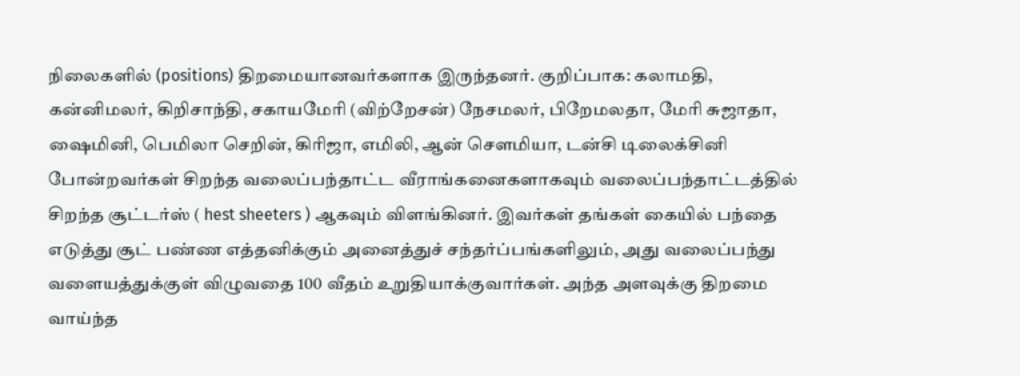நிலைகளில் (positions) திறமையானவர்களாக இருந்தனர். குறிப்பாக: கலாமதி, கன்னிமலர், கிறிசாந்தி, சகாயமேரி (விற்றேசன்) நேசமலர், பிறேமலதா, மேரி சுஜாதா, ஷைமினி, பெமிலா செறின், கிரிஜா, எமிலி, ஆன் சௌமியா, டன்சி டிலைக்சினி போன்றவர்கள் சிறந்த வலைப்பந்தாட்ட வீராங்கனைகளாகவும் வலைப்பந்தாட்டத்தில் சிறந்த சூட்டர்ஸ் ( hest sheeters ) ஆகவும் விளங்கினர். இவர்கள் தங்கள் கையில் பந்தை எடுத்து சூட் பண்ண எத்தனிக்கும் அனைத்துச் சந்தர்ப்பங்களிலும், அது வலைப்பந்து வளையத்துக்குள் விழுவதை 100 வீதம் உறுதியாக்குவார்கள். அந்த அளவுக்கு திறமை வாய்ந்த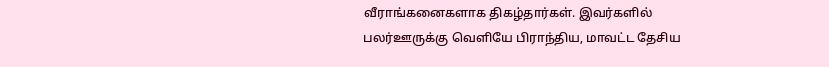வீராங்கனைகளாக திகழ்தார்கள். இவர்களில் பலர்ஊருக்கு வெளியே பிராந்திய, மாவட்ட தேசிய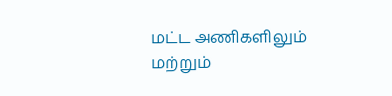மட்ட அணிகளிலும் மற்றும்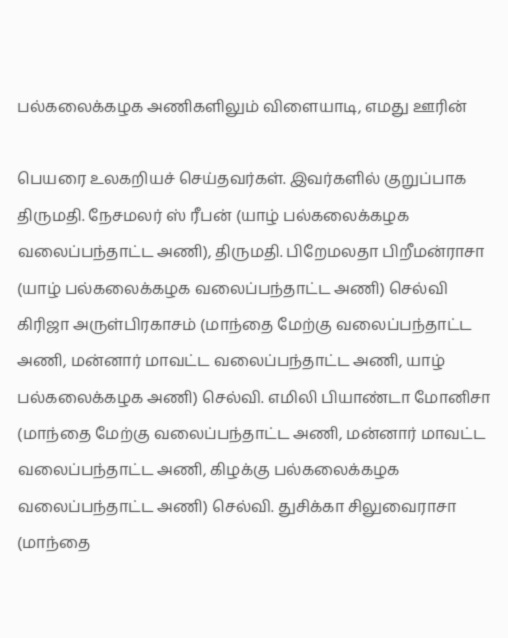பல்கலைக்கழக அணிகளிலும் விளையாடி, எமது ஊரின்

பெயரை உலகறியச் செய்தவர்கள். இவர்களில் குறுப்பாக திருமதி. நேசமலர் ஸ் ரீபன் (யாழ் பல்கலைக்கழக வலைப்பந்தாட்ட அணி), திருமதி. பிறேமலதா பிறீமன்ராசா (யாழ் பல்கலைக்கழக வலைப்பந்தாட்ட அணி) செல்வி கிரிஜா அருள்பிரகாசம் (மாந்தை மேற்கு வலைப்பந்தாட்ட அணி, மன்னார் மாவட்ட வலைப்பந்தாட்ட அணி, யாழ் பல்கலைக்கழக அணி) செல்வி. எமிலி பியாண்டா மோனிசா (மாந்தை மேற்கு வலைப்பந்தாட்ட அணி, மன்னார் மாவட்ட வலைப்பந்தாட்ட அணி, கிழக்கு பல்கலைக்கழக வலைப்பந்தாட்ட அணி) செல்வி. துசிக்கா சிலுவைராசா (மாந்தை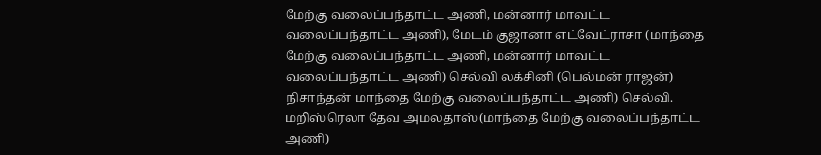மேற்கு வலைப்பந்தாட்ட அணி, மன்னார் மாவட்ட வலைப்பந்தாட்ட அணி), மேடம் குஜானா எட்வேட்ராசா (மாந்தை மேற்கு வலைப்பந்தாட்ட அணி, மன்னார் மாவட்ட வலைப்பந்தாட்ட அணி) செல்வி லக்சினி (பெல்மன் ராஜன்) நிசாந்தன் மாந்தை மேற்கு வலைப்பந்தாட்ட அணி) செல்வி. மறிஸ்ரெலா தேவ அமலதாஸ்(மாந்தை மேற்கு வலைப்பந்தாட்ட அணி)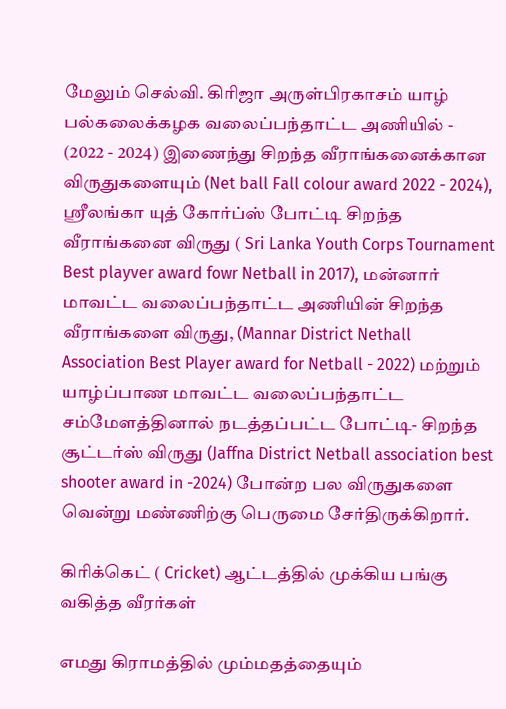மேலும் செல்வி. கிரிஜா அருள்பிரகாசம் யாழ் பல்கலைக்கழக வலைப்பந்தாட்ட அணியில் - (2022 - 2024) இணைந்து சிறந்த வீராங்கனைக்கான விருதுகளையும் (Net ball Fall colour award 2022 - 2024), ஸ்ரீலங்கா யுத் கோர்ப்ஸ் போட்டி சிறந்த வீராங்கனை விருது ( Sri Lanka Youth Corps Tournament Best playver award fowr Netball in 2017), மன்னார் மாவட்ட வலைப்பந்தாட்ட அணியின் சிறந்த வீராங்களை விருது, (Mannar District Nethall Association Best Player award for Netball - 2022) மற்றும் யாழ்ப்பாண மாவட்ட வலைப்பந்தாட்ட சம்மேளத்தினால் நடத்தப்பட்ட போட்டி- சிறந்த சூட்டர்ஸ் விருது (Jaffna District Netball association best shooter award in -2024) போன்ற பல விருதுகளை வென்று மண்ணிற்கு பெருமை சேர்திருக்கிறார்.

கிரிக்கெட் ( Cricket) ஆட்டத்தில் முக்கிய பங்கு வகித்த வீரர்கள்

எமது கிராமத்தில் மும்மதத்தையும்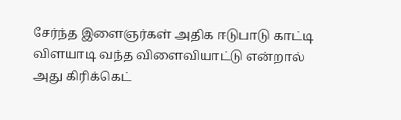சேர்ந்த இளைஞர்கள் அதிக ஈடுபாடு காட்டி விளயாடி வந்த விளைவியாட்டு என்றால் அது கிரிக்கெட்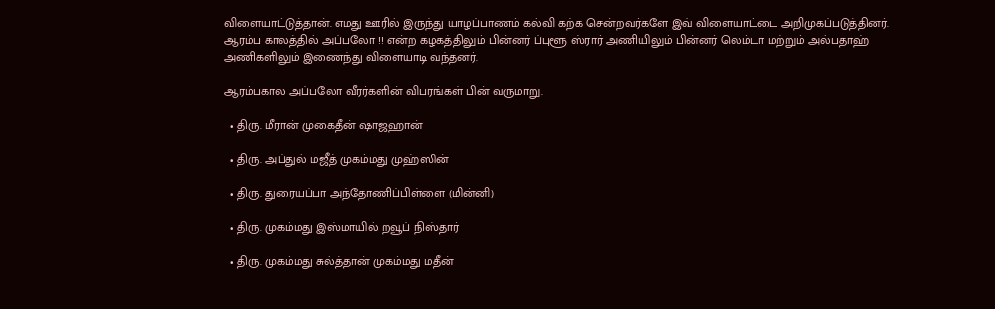விளையாட்டுத்தான். எமது ஊரில் இருந்து யாழப்பாணம் கல்வி கற்க சென்றவர்களே இவ் விளையாட்டை அறிமுகப்படுத்தினர். ஆரம்ப காலத்தில் அப்பலோ !! என்ற கழகத்திலும் பின்னர் ப்புளூ ஸ்ரார் அணியிலும் பின்னர் லெம்டா மற்றும் அல்பதாஹ் அணிகளிலும் இணைந்து விளையாடி வந்தனர்.

ஆரம்பகால அப்பலோ வீரர்களின் விபரங்கள் பின் வருமாறு.

  • திரு. மீரான் முகைதீன் ஷாஜஹான்

  • திரு. அப்துல் மஜீத் முகம்மது முஹ்ஸின்

  • திரு. துரையப்பா அந்தோணிப்பிள்ளை (மின்னி)

  • திரு. முகம்மது இஸ்மாயில் றவூப் நிஸ்தார்

  • திரு. முகம்மது சுல்த்தான் முகம்மது மதீன்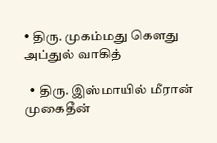• திரு. முகம்மது கௌது அப்துல் வாகித்

  • திரு. இஸ்மாயில் மீரான் முகைதீன்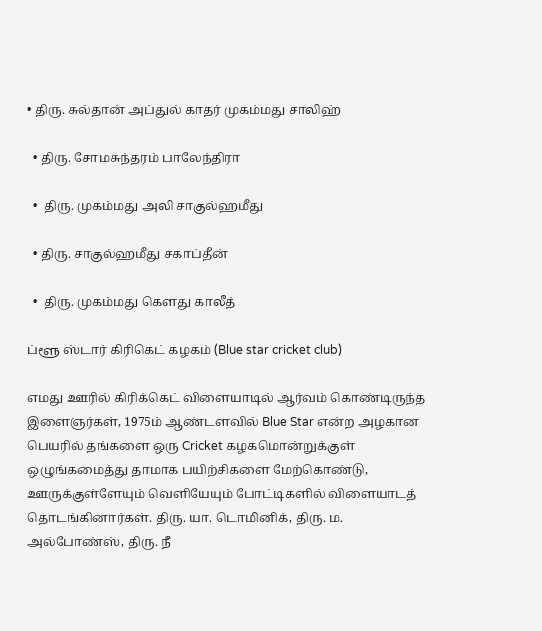• திரு. சுல்தான் அப்துல் காதர் முகம்மது சாலிஹ்

  • திரு. சோமசுந்தரம் பாலேந்திரா

  •  திரு. முகம்மது அலி சாகுல்ஹமீது

  • திரு. சாகுல்ஹமீது சகாப்தீன்

  •  திரு. முகம்மது கௌது காலீத்

ப்ளூ ஸ்டார் கிரிகெட் கழகம் (Blue star cricket club)

எமது ஊரில் கிரிக்கெட் விளையாடில் ஆர்வம் கொண்டிருந்த இளைஞர்கள், 1975ம் ஆண்டளவில் Blue Star என்ற அழகான பெயரில் தங்களை ஒரு Cricket கழகமொன்றுக்குள் ஒழுங்கமைத்து தாமாக பயிற்சிகளை மேற்கொண்டு, ஊருக்குள்ளேயும் வெளியேயும் போட்டிகளில் விளையாடத் தொடங்கினார்கள். திரு. யா. டொமினிக், திரு. ம. அல்போண்ஸ், திரு. நீ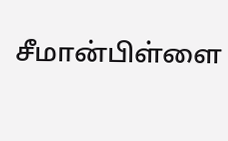சீமான்பிள்ளை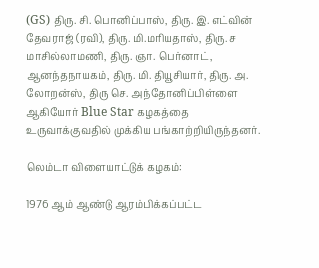(GS) திரு. சி. பொனிப்பாஸ், திரு. இ. எட்வின் தேவராஜ் (ரவி), திரு. மி.மரியதாஸ், திரு. ச மாசில்லாமணி, திரு. ஞா. பெர்னாட், ஆனந்தநாயகம், திரு. மி. தியூசியார், திரு. அ. லோறன்ஸ், திரு செ. அந்தோனிப்பிள்ளை ஆகியோர் Blue Star கழகத்தை உருவாக்குவதில் முக்கிய பங்காற்றியிருந்தனர்.

லெம்டா விளையாட்டுக் கழகம்:

1976 ஆம் ஆண்டு ஆரம்பிக்கப்பட்ட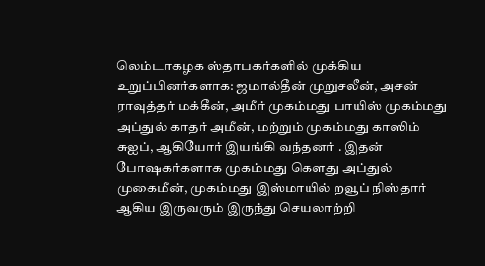லெம்டாகழக ஸ்தாபகர்களில் முக்கிய உறுப்பினர்களாக: ஜமால்தீன் முறுசலீன், அசன் ராவுத்தர் மக்கீன், அமீர் முகம்மது பாயிஸ் முகம்மது அப்துல் காதர் அமீன், மற்றும் முகம்மது காஸிம் சுஐப், ஆகியோர் இயங்கி வந்தனர் . இதன் போஷகர்களாக முகம்மது கௌது அப்துல் முகைமீன், முகம்மது இஸ்மாயில் றவூப் நிஸ்தார் ஆகிய இருவரும் இருந்து செயலாற்றி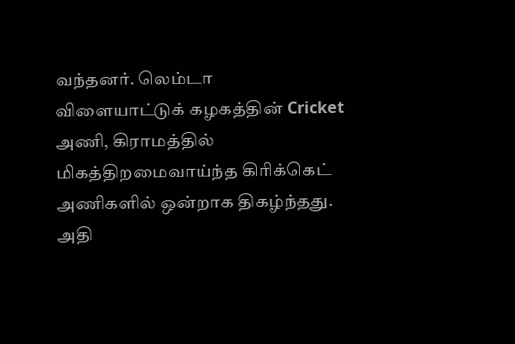வந்தனர். லெம்டா விளையாட்டுக் கழகத்தின் Cricket அணி, கிராமத்தில் மிகத்திறமைவாய்ந்த கிரிக்கெட் அணிகளில் ஒன்றாக திகழ்ந்தது. அதி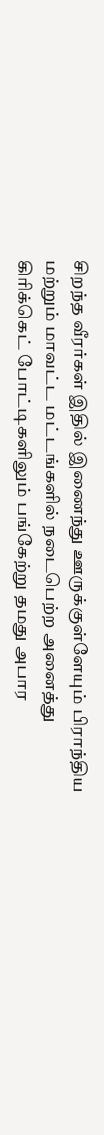சிறந்த வீரர்கள் இதில் இணைந்து ஊருக்குள்ளேயும் பிராந்திய மற்றும் மாவட்ட மட்டங்களில் நடைபெற்ற அனைத்து கிரிக்கெட் போட்டிகளிலும் பங்கேற்று தமது அபார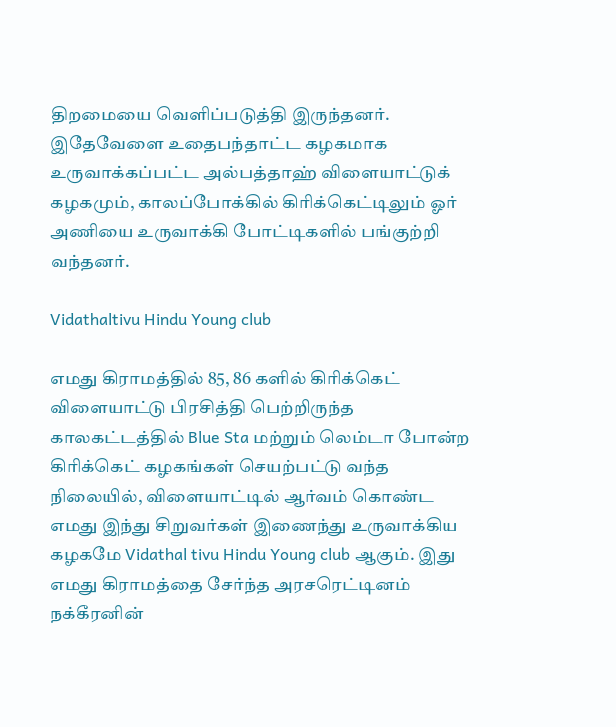திறமையை வெளிப்படுத்தி இருந்தனர். இதேவேளை உதைபந்தாட்ட கழகமாக உருவாக்கப்பட்ட அல்பத்தாஹ் விளையாட்டுக் கழகமும், காலப்போக்கில் கிரிக்கெட்டிலும் ஓர் அணியை உருவாக்கி போட்டிகளில் பங்குற்றி வந்தனர்.

Vidathaltivu Hindu Young club

எமது கிராமத்தில் 85, 86 களில் கிரிக்கெட் விளையாட்டு பிரசித்தி பெற்றிருந்த காலகட்டத்தில் Blue Sta மற்றும் லெம்டா போன்ற கிரிக்கெட் கழகங்கள் செயற்பட்டு வந்த நிலையில், விளையாட்டில் ஆர்வம் கொண்ட எமது இந்து சிறுவர்கள் இணைந்து உருவாக்கிய கழகமே Vidathal tivu Hindu Young club ஆகும். இது எமது கிராமத்தை சேர்ந்த அரசரெட்டினம் நக்கீரனின்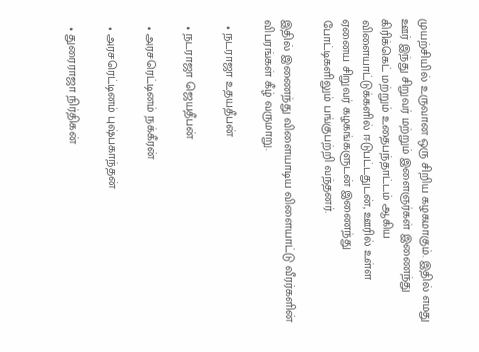முயற்சியில் உருவான ஒரு சிறிய கழகமாகும். இதில் எமது ஊர் இந்து சிறுவர் மற்றும் இளைஞர்கள் இணைந்து கிரிக்கெட் மற்றும் உதைபந்தாட்டம் ஆகிய விளையாட்டுக்களில் ஈடுபட்டதுடன், ஊரில் உள்ள ஏனைய சிறுவர் கழகங்களுடன் இணைந்து போட்டிகளிலும் பங்குபற்றி வந்தனர்.

இதில் இணைந்து விளையாடிய விளையாட்டு வீரர்களின் விபரங்கள் கீழ் வருமாறு.

  • நடராஜா உதயதீபன்

  • நடராஜா ஜெயதீபன்

  • அரசரெட்டினம் நக்கீரன்

  • அரசரெட்டினம் புஷ்பகாந்தன்

  • துரைராஜா நிர்திகன்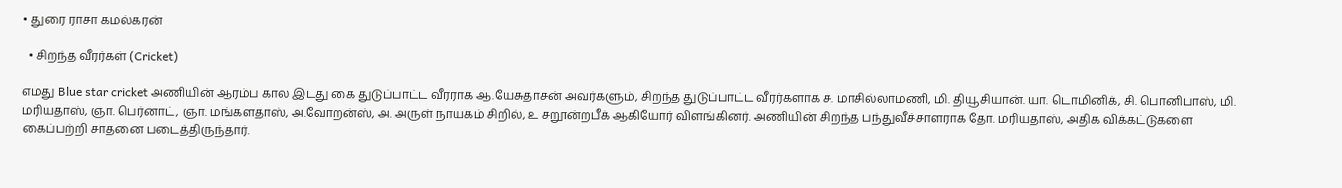• துரை ராசா கமல்கரன்

  • சிறந்த வீரர்கள் (Cricket)

எமது Blue star cricket அணியின் ஆரம்ப கால இடது கை துடுப்பாட்ட வீரராக ஆ.யேசுதாசன் அவர்களும், சிறந்த துடுப்பாட்ட வீரர்களாக ச. மாசில்லாமணி, மி. தியூசியான். யா. டொமினிக், சி. பொனிபாஸ், மி. மரியதாஸ், ஞா. பெர்னாட், ஞா. மங்களதாஸ், அ.வோறன்ஸ், அ. அருள் நாயகம் சிறில், உ சறூன்றபீக் ஆகியோர் விளங்கினர். அணியின் சிறந்த பந்துவீச்சாளராக தோ. மரியதாஸ், அதிக விக்கட்டுகளை கைப்பற்றி சாதனை படைத்திருந்தார்.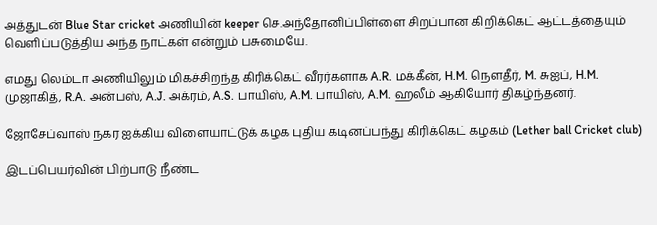அத்துடன் Blue Star cricket அணியின் keeper செ.அந்தோனிப்பிள்ளை சிறப்பான கிறிக்கெட் ஆட்டத்தையும் வெளிப்படுத்திய அந்த நாட்கள் என்றும் பசுமையே.

எமது லெம்டா அணியிலும் மிகச்சிறந்த கிரிக்கெட் வீரர்களாக A.R. மக்கீன், H.M. நௌதீர், M. சுஐப், H.M. முஜாகித், R.A. அன்பஸ், A.J. அக்ரம், A.S. பாயிஸ், A.M. பாயிஸ், A.M. ஹலீம் ஆகியோர் திகழ்ந்தனர்.

ஜோசேப்வாஸ் நகர ஐக்கிய விளையாட்டுக் கழக புதிய கடினப்பந்து கிரிக்கெட் கழகம் (Lether ball Cricket club)

இடப்பெயர்வின் பிற்பாடு நீண்ட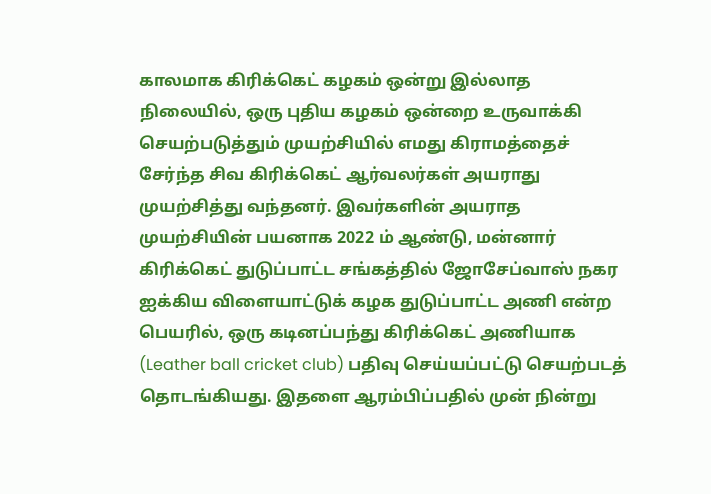காலமாக கிரிக்கெட் கழகம் ஒன்று இல்லாத நிலையில், ஒரு புதிய கழகம் ஒன்றை உருவாக்கி செயற்படுத்தும் முயற்சியில் எமது கிராமத்தைச் சேர்ந்த சிவ கிரிக்கெட் ஆர்வலர்கள் அயராது முயற்சித்து வந்தனர். இவர்களின் அயராத முயற்சியின் பயனாக 2022 ம் ஆண்டு, மன்னார் கிரிக்கெட் துடுப்பாட்ட சங்கத்தில் ஜோசேப்வாஸ் நகர ஐக்கிய விளையாட்டுக் கழக துடுப்பாட்ட அணி என்ற பெயரில், ஒரு கடினப்பந்து கிரிக்கெட் அணியாக (Leather ball cricket club) பதிவு செய்யப்பட்டு செயற்படத் தொடங்கியது. இதளை ஆரம்பிப்பதில் முன் நின்று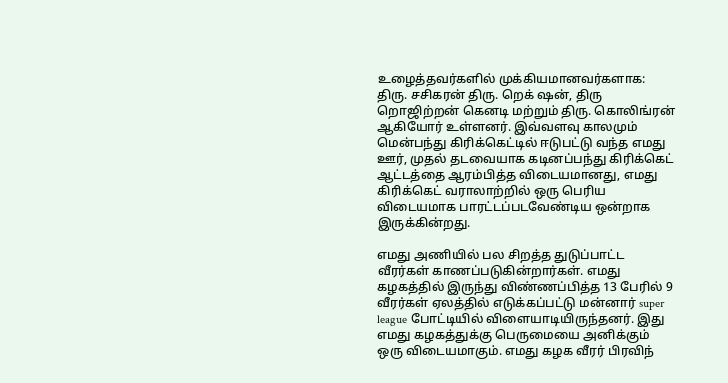உழைத்தவர்களில் முக்கியமானவர்களாக: திரு. சசிகரன் திரு. றெக் ஷன், திரு றொஜிற்றன் கெனடி மற்றும் திரு. கொலிங்ரன் ஆகியோர் உள்ளனர். இவ்வளவு காலமும் மென்பந்து கிரிக்கெட்டில் ஈடுபட்டு வந்த எமது ஊர், முதல் தடவையாக கடினப்பந்து கிரிக்கெட் ஆட்டத்தை ஆரம்பித்த விடையமானது, எமது கிரிக்கெட் வராலாற்றில் ஒரு பெரிய விடையமாக பாரட்டப்படவேண்டிய ஒன்றாக இருக்கின்றது.

எமது அணியில் பல சிறத்த துடுப்பாட்ட வீரர்கள் காணப்படுகின்றார்கள். எமது கழகத்தில் இருந்து விண்ணப்பித்த 13 பேரில் 9 வீரர்கள் ஏலத்தில் எடுக்கப்பட்டு மன்னார் super league போட்டியில் விளையாடியிருந்தனர். இது எமது கழகத்துக்கு பெருமையை அனிக்கும் ஒரு விடையமாகும். எமது கழக வீரர் பிரவிந்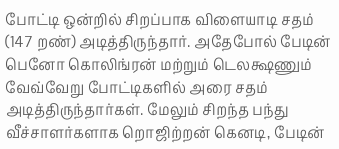போட்டி ஒன்றில் சிறப்பாக விளையாடி சதம் (147 றண்) அடித்திருந்தார். அதேபோல் பேடின் பெனோ கொலிங்ரன் மற்றும் டெலக்ஷணும் வேவ்வேறு போட்டிகளில் அரை சதம் அடித்திருந்தார்கள். மேலும் சிறந்த பந்து வீச்சாளர்களாக றொஜிற்றன் கெனடி, பேடின்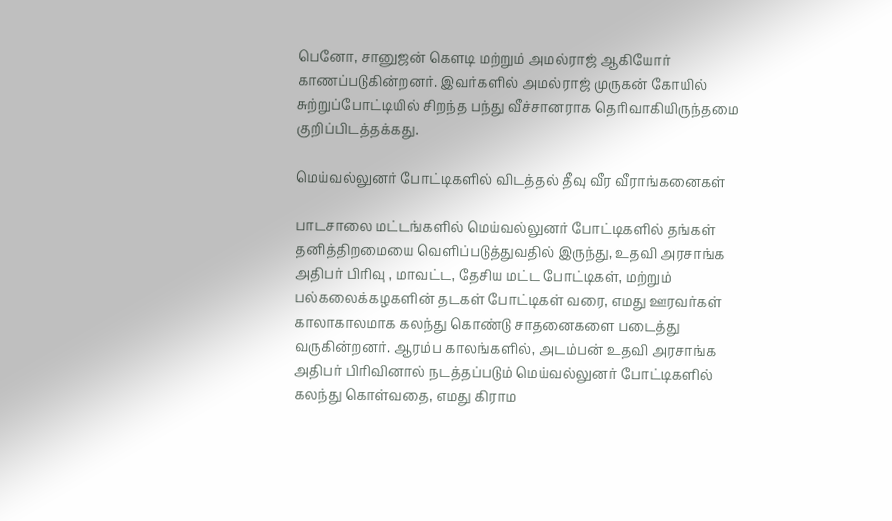பெனோ, சானுஜன் கௌடி மற்றும் அமல்ராஜ் ஆகியோர் காணப்படுகின்றனர். இவர்களில் அமல்ராஜ் முருகன் கோயில் சுற்றுப்போட்டியில் சிறந்த பந்து வீச்சானராக தெரிவாகியிருந்தமை குறிப்பிடத்தக்கது.

மெய்வல்லுனர் போட்டிகளில் விடத்தல் தீவு வீர வீராங்கனைகள்

பாடசாலை மட்டங்களில் மெய்வல்லுனர் போட்டிகளில் தங்கள் தனித்திறமையை வெளிப்படுத்துவதில் இருந்து, உதவி அரசாங்க அதிபர் பிரிவு , மாவட்ட, தேசிய மட்ட போட்டிகள், மற்றும் பல்கலைக்கழகளின் தடகள் போட்டிகள் வரை, எமது ஊரவர்கள் காலாகாலமாக கலந்து கொண்டு சாதனைகளை படைத்து வருகின்றனர். ஆரம்ப காலங்களில், அடம்பன் உதவி அரசாங்க அதிபர் பிரிவினால் நடத்தப்படும் மெய்வல்லுனர் போட்டிகளில் கலந்து கொள்வதை, எமது கிராம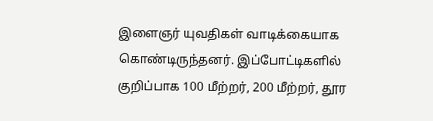இளைஞர் யுவதிகள் வாடிக்கையாக கொண்டிருந்தனர். இப்போட்டிகளில் குறிப்பாக 100 மீற்றர், 200 மீற்றர், தூர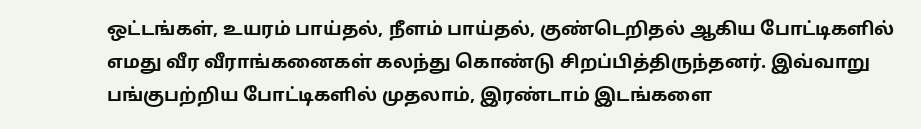ஒட்டங்கள், உயரம் பாய்தல், நீளம் பாய்தல், குண்டெறிதல் ஆகிய போட்டிகளில் எமது வீர வீராங்கனைகள் கலந்து கொண்டு சிறப்பித்திருந்தனர். இவ்வாறு பங்குபற்றிய போட்டிகளில் முதலாம், இரண்டாம் இடங்களை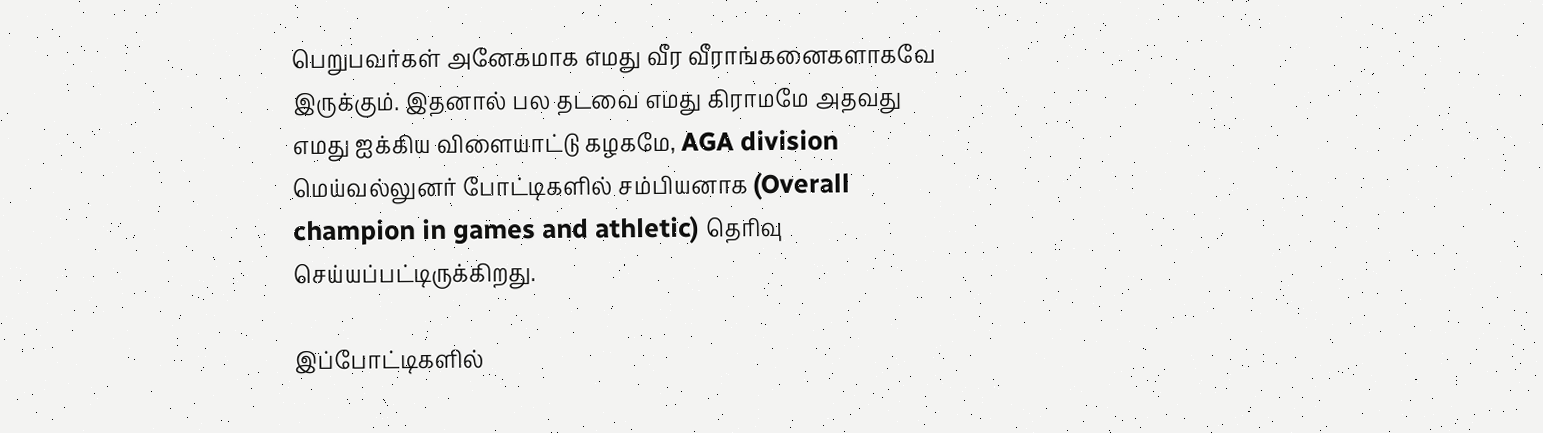பெறுபவர்கள் அனேகமாக எமது வீர வீராங்கனைகளாகவே இருக்கும். இதனால் பல தடவை எமது கிராமமே அதவது எமது ஐக்கிய விளையாட்டு கழகமே, AGA division மெய்வல்லுனர் போட்டிகளில் சம்பியனாக (Overall champion in games and athletic) தெரிவு செய்யப்பட்டிருக்கிறது.

இப்போட்டிகளில்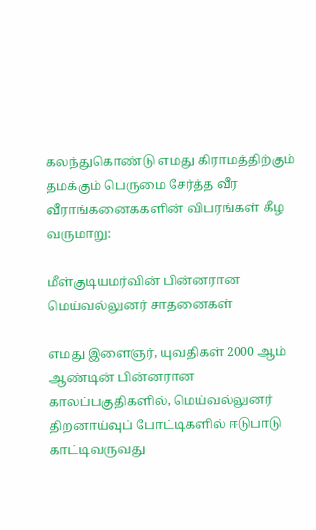கலந்துகொண்டு எமது கிராமத்திற்கும் தமக்கும் பெருமை சேர்த்த வீர வீராங்கனைககளின் விபரங்கள் கீழ வருமாறு:

மீள்குடியமர்வின் பின்னரான மெய்வல்லுனர் சாதனைகள்

எமது இளைஞர், யுவதிகள் 2000 ஆம் ஆண்டின் பின்னரான காலப்பகுதிகளில், மெய்வல்லுனர் திறனாய்வுப் போட்டிகளில் ஈடுபாடு காட்டிவருவது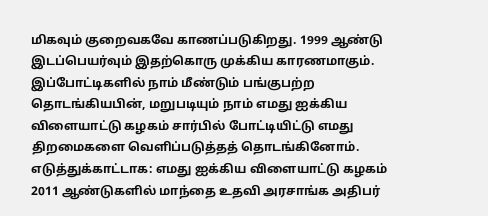மிகவும் குறைவகவே காணப்படுகிறது. 1999 ஆண்டு இடப்பெயர்வும் இதற்கொரு முக்கிய காரணமாகும். இப்போட்டிகளில் நாம் மீண்டும் பங்குபற்ற தொடங்கியபின், மறுபடியும் நாம் எமது ஐக்கிய விளையாட்டு கழகம் சார்பில் போட்டியிட்டு எமது திறமைகளை வெளிப்படுத்தத் தொடங்கினோம். எடுத்துக்காட்டாக: எமது ஐக்கிய விளையாட்டு கழகம் 2011 ஆண்டுகளில் மாந்தை உதவி அரசாங்க அதிபர்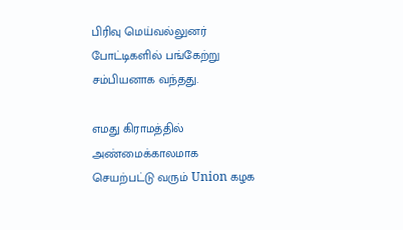பிரிவு மெய்வல்லுனர் போட்டிகளில் பங்கேற்று சம்பியனாக வந்தது.

எமது கிராமத்தில் அண்மைக்காலமாக செயற்பட்டு வரும் Union கழக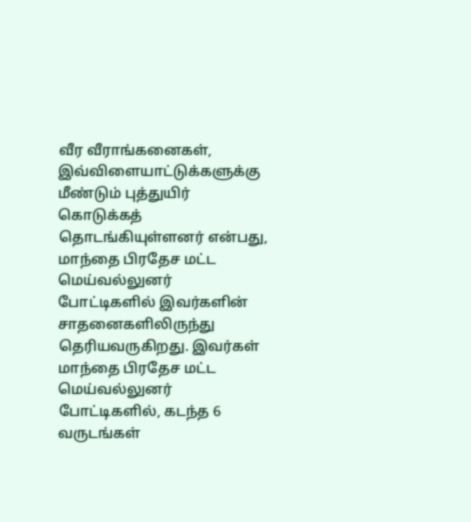வீர வீராங்கனைகள், இவ்விளையாட்டுக்களுக்கு மீண்டும் புத்துயிர் கொடுக்கத் தொடங்கியுள்ளனர் என்பது, மாந்தை பிரதேச மட்ட மெய்வல்லுனர் போட்டிகளில் இவர்களின் சாதனைகளிலிருந்து தெரியவருகிறது. இவர்கள் மாந்தை பிரதேச மட்ட மெய்வல்லுனர் போட்டிகளில், கடந்த 6 வருடங்கள்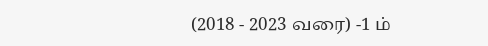(2018 - 2023 வரை) -1 ம்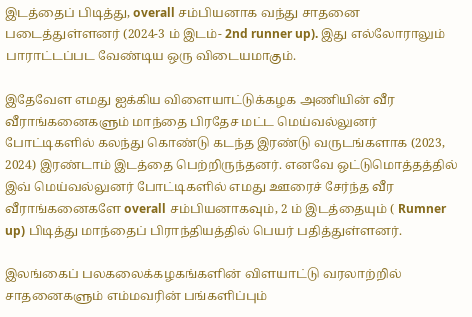இடத்தைப் பிடித்து, overall சம்பியனாக வந்து சாதனை படைத்துள்ளனர் (2024-3 ம் இடம்- 2nd runner up). இது எல்லோராலும் பாராட்டப்பட வேண்டிய ஒரு விடையமாகும்.

இதேவேள எமது ஐக்கிய விளையாட்டுக்கழக அணியின் வீர வீராங்கனைகளும் மாந்தை பிரதேச மட்ட மெய்வல்லுனர் போட்டிகளில் கலந்து கொண்டு கடந்த இரண்டு வருடங்களாக (2023, 2024) இரண்டாம் இடத்தை பெற்றிருந்தனர். எனவே ஒட்டுமொத்தத்தில் இவ் மெய்வல்லுனர் போட்டிகளில் எமது ஊரைச் சேர்ந்த வீர வீராங்கனைகளே overall சம்பியனாகவும், 2 ம் இடத்தையும் ( Rumner up) பிடித்து மாந்தைப் பிராந்தியத்தில் பெயர் பதித்துள்ளனர்.

இலங்கைப் பலகலைக்கழகங்களின் விளயாட்டு வரலாற்றில் சாதனைகளும் எம்மவரின் பங்களிப்பும்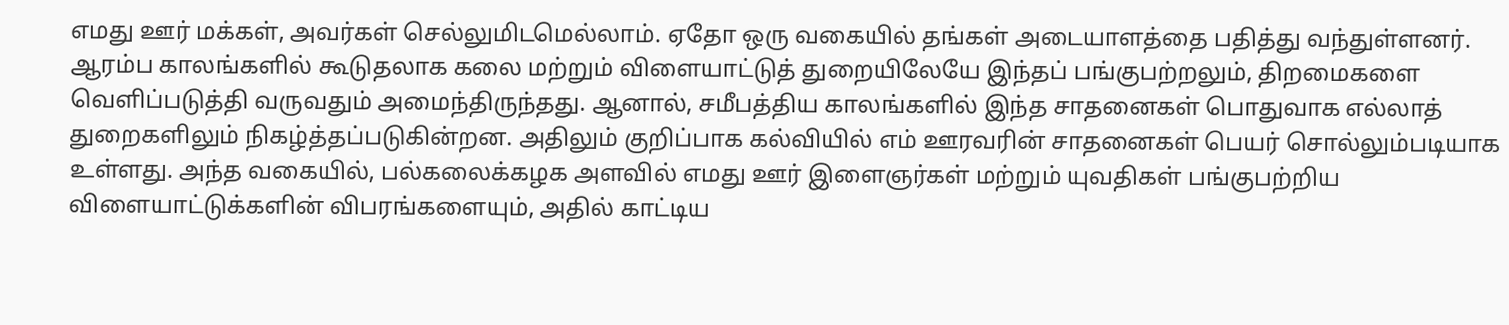எமது ஊர் மக்கள், அவர்கள் செல்லுமிடமெல்லாம். ஏதோ ஒரு வகையில் தங்கள் அடையாளத்தை பதித்து வந்துள்ளனர். ஆரம்ப காலங்களில் கூடுதலாக கலை மற்றும் விளையாட்டுத் துறையிலேயே இந்தப் பங்குபற்றலும், திறமைகளை வெளிப்படுத்தி வருவதும் அமைந்திருந்தது. ஆனால், சமீபத்திய காலங்களில் இந்த சாதனைகள் பொதுவாக எல்லாத் துறைகளிலும் நிகழ்த்தப்படுகின்றன. அதிலும் குறிப்பாக கல்வியில் எம் ஊரவரின் சாதனைகள் பெயர் சொல்லும்படியாக உள்ளது. அந்த வகையில், பல்கலைக்கழக அளவில் எமது ஊர் இளைஞர்கள் மற்றும் யுவதிகள் பங்குபற்றிய விளையாட்டுக்களின் விபரங்களையும், அதில் காட்டிய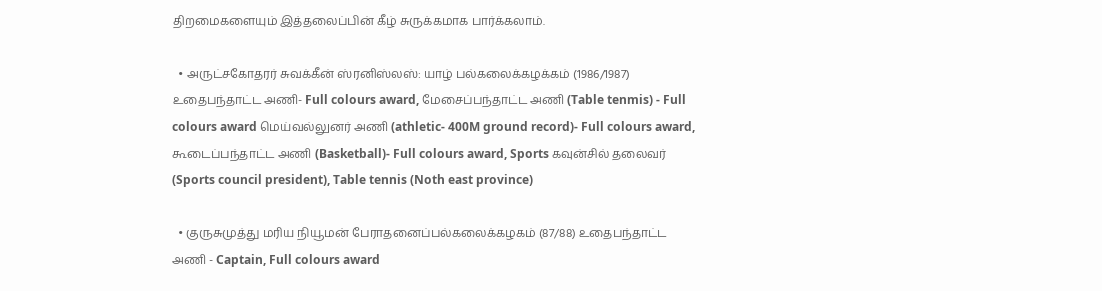திறமைகளையும் இத்தலைப்பின் கீழ் சுருக்கமாக பார்க்கலாம்.

  • அருட்சகோதரர் சுவக்கீன் ஸ்ரனிஸ்லஸ்: யாழ் பல்கலைக்கழக்கம் (1986/1987) உதைபந்தாட்ட அணி- Full colours award, மேசைப்பந்தாட்ட அணி (Table tenmis) - Full colours award மெய்வல்லுனர் அணி (athletic- 400M ground record)- Full colours award, கூடைப்பந்தாட்ட அணி (Basketball)- Full colours award, Sports கவுன்சில் தலைவர் (Sports council president), Table tennis (Noth east province)

  • குருசுமுத்து மரிய நியூமன் பேராதனைப்பல்கலைக்கழகம் (87/88) உதைபந்தாட்ட அணி - Captain, Full colours award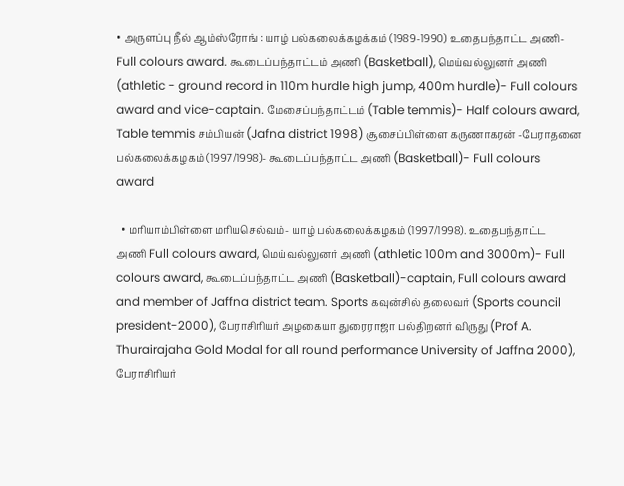• அருளப்பு நீல் ஆம்ஸ்ரோங் : யாழ் பல்கலைக்கழக்கம் (1989-1990) உதைபந்தாட்ட அணி- Full colours award. கூடைப்பந்தாட்டம் அணி (Basketball), மெய்வல்லுனர் அணி (athletic - ground record in 110m hurdle high jump, 400m hurdle)- Full colours award and vice-captain. மேசைப்பந்தாட்டம் (Table temmis)- Half colours award, Table temmis சம்பியன் (Jafna district 1998) சூசைப்பிள்ளை கருணாகரன் -பேராதனை பல்கலைக்கழகம் (1997/1998)- கூடைப்பந்தாட்ட அணி (Basketball)- Full colours award

  • மரியாம்பிள்ளை மரியசெல்வம்- யாழ் பல்கலைக்கழகம் (1997/1998). உதைபந்தாட்ட அணி Full colours award, மெய்வல்லுனர் அணி (athletic 100m and 3000m)- Full colours award, கூடைப்பந்தாட்ட அணி (Basketball)-captain, Full colours award and member of Jaffna district team. Sports கவுன்சில் தலைவர் (Sports council president-2000), பேராசிரியர் அழகையா துரைராஜா பல்திறனர் விருது (Prof A. Thurairajaha Gold Modal for all round performance University of Jaffna 2000), பேராசிரியர்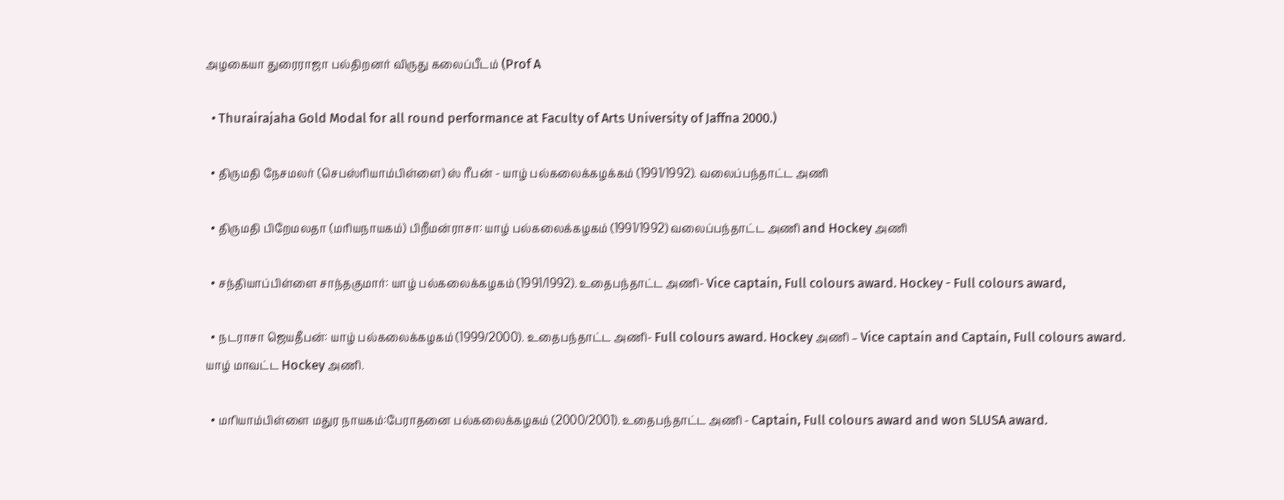அழகையா துரைராஜா பல்திறனர் விருது கலைப்பீடம் (Prof A

  • Thurairajaha Gold Modal for all round performance at Faculty of Arts University of Jaffna 2000.)

  • திருமதி நேசமலர் (செபஸ்ரியாம்பிள்ளை) ஸ் ரீபன் - யாழ் பல்கலைக்கழக்கம் (1991/1992). வலைப்பந்தாட்ட அணி

  • திருமதி பிறேமலதா (மரியநாயகம்) பிறீமன்ராசா: யாழ் பல்கலைக்கழகம் (1991/1992) வலைப்பந்தாட்ட அணி and Hockey அணி

  • சந்தியாப்பிள்ளை சாந்தகுமார்: யாழ் பல்கலைக்கழகம் (1991/1992). உதைபந்தாட்ட அணி- Vice captain, Full colours award. Hockey - Full colours award,

  • நடராசா ஜெயதீபன்: யாழ் பல்கலைக்கழகம் (1999/2000). உதைபந்தாட்ட அணி- Full colours award. Hockey அணி – Vice captain and Captain, Full colours award. யாழ் மாவட்ட Hockey அணி.

  • மரியாம்பிள்ளை மதுர நாயகம்:பேராதனை பல்கலைக்கழகம் (2000/2001). உதைபந்தாட்ட அணி - Captain, Full colours award and won SLUSA award.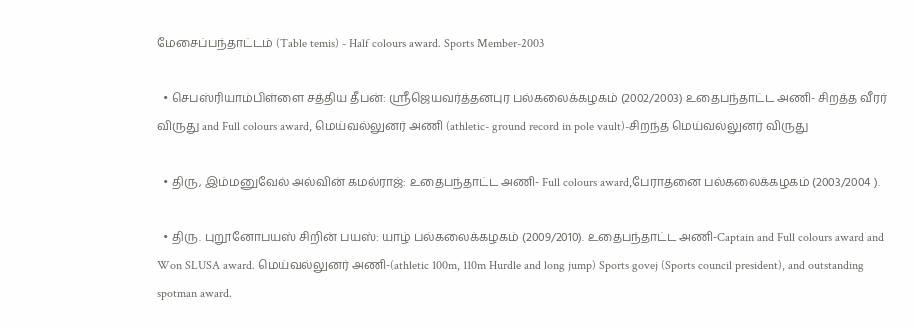மேசைப்பந்தாட்டம் (Table temis) - Half colours award. Sports Member-2003

  • செபஸ்ரியாம்பிள்ளை சத்திய தீபன்: ஸ்ரீஜெயவர்த்தனபுர பல்கலைக்கழகம் (2002/2003) உதைபந்தாட்ட அணி- சிறத்த வீரர் விருது and Full colours award, மெய்வல்லுனர் அணி (athletic- ground record in pole vault)-சிறந்த மெய்வல்லுனர் விருது

  • திரு, இம்மனுவேல் அல்வின் கமல்ராஜ்: உதைபந்தாட்ட அணி- Full colours award,பேராதனை பல்கலைக்கழகம் (2003/2004 ).

  • திரு. புறூனோபயஸ் சிறின் பயஸ்: யாழ் பல்கலைக்கழகம் (2009/2010). உதைபந்தாட்ட அணி-Captain and Full colours award and Won SLUSA award. மெய்வல்லுனர் அணி-(athletic 100m, 110m Hurdle and long jump) Sports govej (Sports council president), and outstanding spotman award.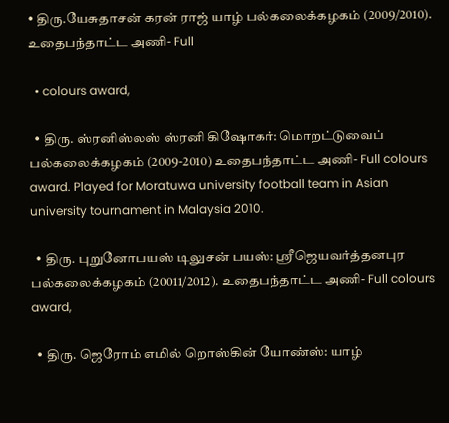• திரு.யேசுதாசன் கரன் ராஜ் யாழ் பல்கலைக்கழகம் (2009/2010). உதைபந்தாட்ட அணி- Full

  • colours award,

  • திரு. ஸ்ரனிஸ்லஸ் ஸ்ரனி கிஷோகர்: மொறட்டுவைப் பல்கலைக்கழகம் (2009-2010) உதைபந்தாட்ட அணி- Full colours award. Played for Moratuwa university football team in Asian university tournament in Malaysia 2010.

  • திரு. புறுனோபயஸ் டிலுசன் பயஸ்: ஸ்ரீஜெயவர்த்தனபுர பல்கலைக்கழகம் (20011/2012). உதைபந்தாட்ட அணி- Full colours award,

  • திரு. ஜெரோம் எமில் றொஸ்கின் யோண்ஸ்: யாழ்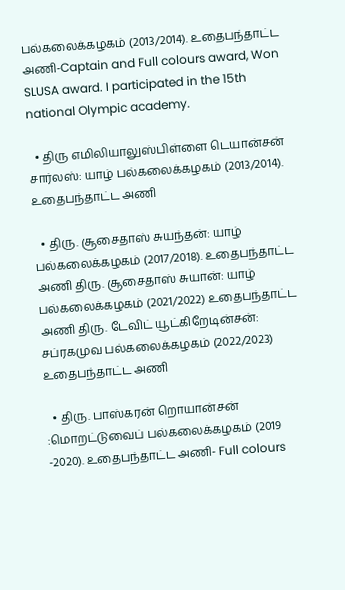பல்கலைக்கழகம் (2013/2014). உதைபந்தாட்ட அணி-Captain and Full colours award, Won SLUSA award. I participated in the 15th national Olympic academy.

  • திரு எமிலியாலுஸ்பிள்ளை டெயான்சன் சார்லஸ்: யாழ் பல்கலைக்கழகம் (2013/2014). உதைபந்தாட்ட அணி

  • திரு. சூசைதாஸ் சுயந்தன்: யாழ் பல்கலைக்கழகம் (2017/2018). உதைபந்தாட்ட அணி திரு. சூசைதாஸ் சுயான்: யாழ் பல்கலைக்கழகம் (2021/2022) உதைபந்தாட்ட அணி திரு. டேவிட் யூட்கிறேடின்சன்: சப்ரகமுவ பல்கலைக்கழகம் (2022/2023) உதைபந்தாட்ட அணி

  • திரு. பாஸ்கரன் றொயான்சன் :மொறட்டுவைப் பல்கலைக்கழகம் (2019 -2020). உதைபந்தாட்ட அணி- Full colours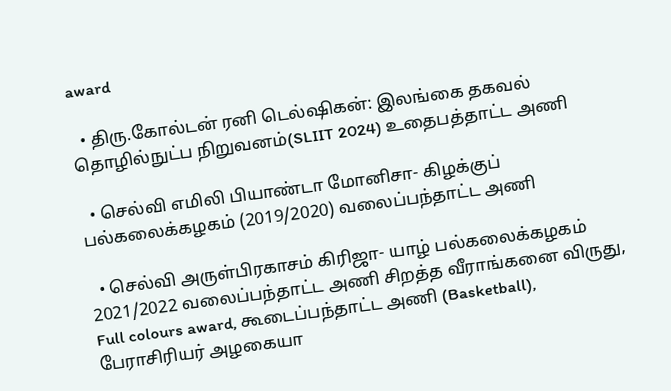award

  • திரு.கோல்டன் ரனி டெல்ஷிகன்: இலங்கை தகவல் தொழில்நுட்ப நிறுவனம்(SLIIT 2024) உதைபத்தாட்ட அணி

  • செல்வி எமிலி பியாண்டா மோனிசா- கிழக்குப் பல்கலைக்கழகம் (2019/2020) வலைப்பந்தாட்ட அணி

  • செல்வி அருள்பிரகாசம் கிரிஜா- யாழ் பல்கலைக்கழகம் 2021/2022 வலைப்பந்தாட்ட அணி சிறத்த வீராங்கனை விருது, Full colours award, கூடைப்பந்தாட்ட அணி (Basketball), பேராசிரியர் அழகையா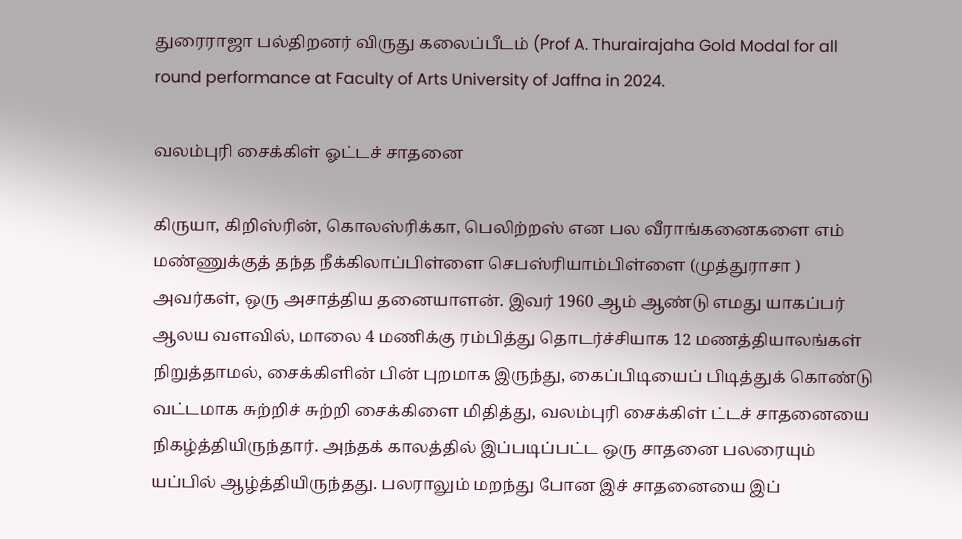துரைராஜா பல்திறனர் விருது கலைப்பீடம் (Prof A. Thurairajaha Gold Modal for all round performance at Faculty of Arts University of Jaffna in 2024.

வலம்புரி சைக்கிள் ஓட்டச் சாதனை

கிருயா, கிறிஸ்ரின், கொலஸ்ரிக்கா, பெலிற்றஸ் என பல வீராங்கனைகளை எம் மண்ணுக்குத் தந்த நீக்கிலாப்பிள்ளை செபஸ்ரியாம்பிள்ளை (முத்துராசா ) அவர்கள், ஒரு அசாத்திய தனையாளன். இவர் 1960 ஆம் ஆண்டு எமது யாகப்பர் ஆலய வளவில், மாலை 4 மணிக்கு ரம்பித்து தொடர்ச்சியாக 12 மணத்தியாலங்கள் நிறுத்தாமல், சைக்கிளின் பின் புறமாக இருந்து, கைப்பிடியைப் பிடித்துக் கொண்டு வட்டமாக சுற்றிச் சுற்றி சைக்கிளை மிதித்து, வலம்புரி சைக்கிள் ட்டச் சாதனையை நிகழ்த்தியிருந்தார். அந்தக் காலத்தில் இப்படிப்பட்ட ஒரு சாதனை பலரையும் யப்பில் ஆழ்த்தியிருந்தது. பலராலும் மறந்து போன இச் சாதனையை இப்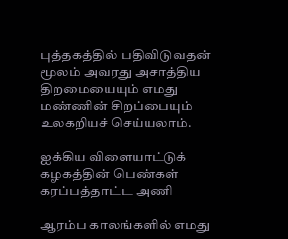புத்தகத்தில் பதிவிடுவதன் மூலம் அவரது அசாத்திய திறமையையும் எமது மண்ணின் சிறப்பையும் உலகறியச் செய்யலாம்.

ஐக்கிய விளையாட்டுக் கழகத்தின் பெண்கள் கரப்பத்தாட்ட அணி

ஆரம்ப காலங்களில் எமது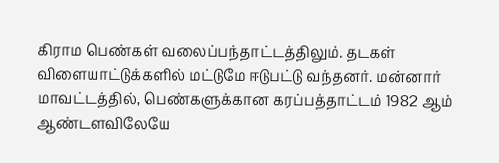கிராம பெண்கள் வலைப்பந்தாட்டத்திலும். தடகள் விளையாட்டுக்களில் மட்டுமே ஈடுபட்டு வந்தனர். மன்னார் மாவட்டத்தில், பெண்களுக்கான கரப்பத்தாட்டம் 1982 ஆம் ஆண்டளவிலேயே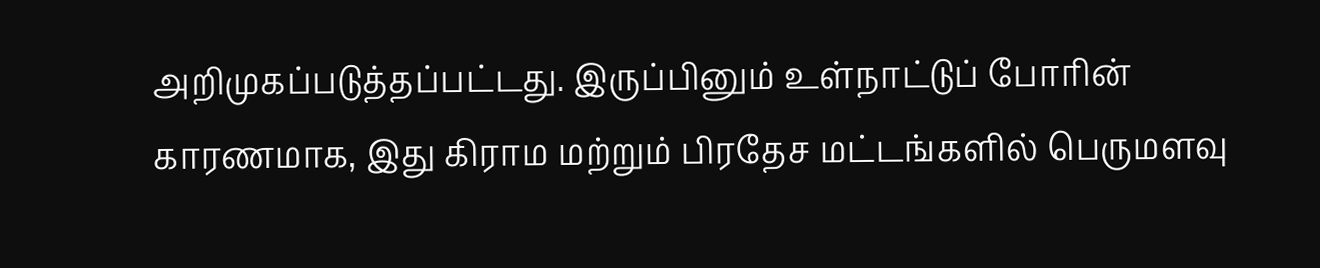அறிமுகப்படுத்தப்பட்டது. இருப்பினும் உள்நாட்டுப் போரின் காரணமாக, இது கிராம மற்றும் பிரதேச மட்டங்களில் பெருமளவு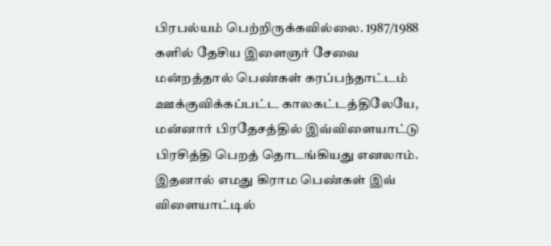பிரபல்யம் பெற்றிருக்கவில்லை. 1987/1988 களில் தேசிய இளைஞர் சேவை மன்றத்தால் பெண்கள் கரப்பந்தாட்டம் ஊக்குவிக்கப்பட்ட காலகட்டத்திலேயே, மன்னார் பிரதேசத்தில் இவ்விளையாட்டு பிரசித்தி பெறத் தொடங்கியது எனலாம். இதனால் எமது கிராம பெண்கள் இவ் விளையாட்டில்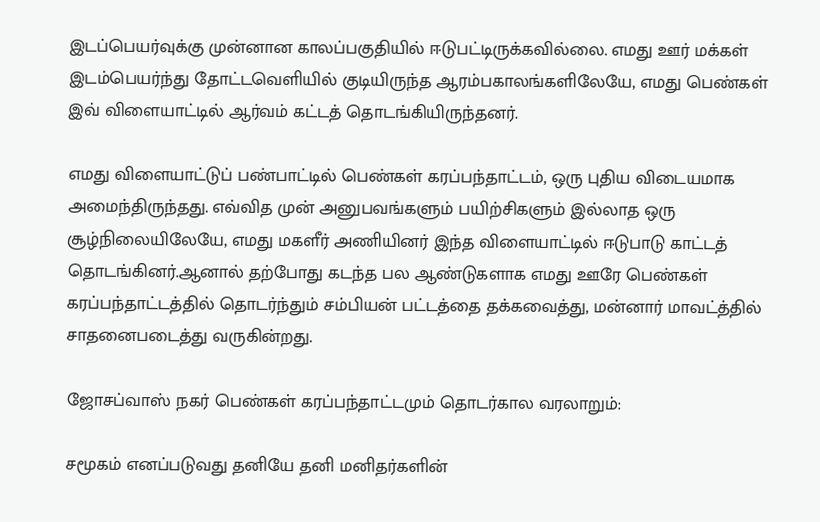இடப்பெயர்வுக்கு முன்னான காலப்பகுதியில் ஈடுபட்டிருக்கவில்லை. எமது ஊர் மக்கள் இடம்பெயர்ந்து தோட்டவெளியில் குடியிருந்த ஆரம்பகாலங்களிலேயே, எமது பெண்கள் இவ் விளையாட்டில் ஆர்வம் கட்டத் தொடங்கியிருந்தனர்.

எமது விளையாட்டுப் பண்பாட்டில் பெண்கள் கரப்பந்தாட்டம், ஒரு புதிய விடையமாக அமைந்திருந்தது. எவ்வித முன் அனுபவங்களும் பயிற்சிகளும் இல்லாத ஒரு சூழ்நிலையிலேயே, எமது மகளீர் அணியினர் இந்த விளையாட்டில் ஈடுபாடு காட்டத் தொடங்கினர்.ஆனால் தற்போது கடந்த பல ஆண்டுகளாக எமது ஊரே பெண்கள் கரப்பந்தாட்டத்தில் தொடர்ந்தும் சம்பியன் பட்டத்தை தக்கவைத்து, மன்னார் மாவட்த்தில் சாதனைபடைத்து வருகின்றது.

ஜோசப்வாஸ் நகர் பெண்கள் கரப்பந்தாட்டமும் தொடர்கால வரலாறும்:

சமூகம் எனப்படுவது தனியே தனி மனிதர்களின்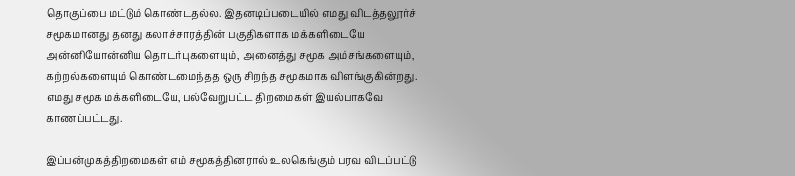தொகுப்பை மட்டும் கொண்டதல்ல. இதனடிப்படையில் எமது விடத்தலூர்ச் சமூகமானது தனது கலாச்சாரத்தின் பகுதிகளாக மக்களிடையே அன்னியோன்னிய தொடர்புகளையும், அனைத்து சமூக அம்சங்களையும், கற்றல்களையும் கொண்டமைந்தத ஒரு சிறந்த சமூகமாக விளங்குகின்றது. எமது சமூக மக்களிடையே, பல்வேறுபட்ட திறமைகள் இயல்பாகவே காணப்பட்டது.

இப்பன்முகத்திறமைகள் எம் சமூகத்தினரால் உலகெங்கும் பரவ விடப்பட்டு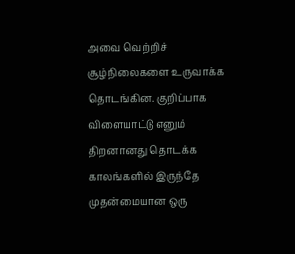அவை வெற்றிச் சூழ்நிலைகளை உருவாக்க தொடங்கின. குறிப்பாக விளையாட்டு எனும் திறனானது தொடக்க காலங்களில் இருந்தே முதன்மையான ஒரு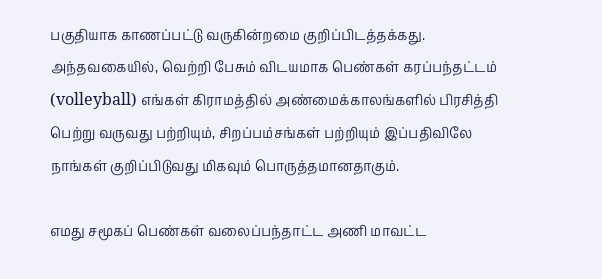பகுதியாக காணப்பட்டு வருகின்றமை குறிப்பிடத்தக்கது. அந்தவகையில், வெற்றி பேசும் விடயமாக பெண்கள் கரப்பந்தட்டம் (volleyball) எங்கள் கிராமத்தில் அண்மைக்காலங்களில் பிரசித்தி பெற்று வருவது பற்றியும், சிறப்பம்சங்கள் பற்றியும் இப்பதிவிலே நாங்கள் குறிப்பிடுவது மிகவும் பொருத்தமானதாகும்.

எமது சமூகப் பெண்கள் வலைப்பந்தாட்ட அணி மாவட்ட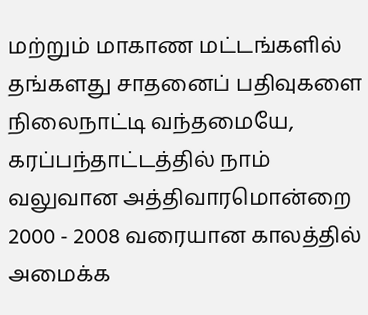மற்றும் மாகாண மட்டங்களில் தங்களது சாதனைப் பதிவுகளை நிலைநாட்டி வந்தமையே, கரப்பந்தாட்டத்தில் நாம் வலுவான அத்திவாரமொன்றை 2000 - 2008 வரையான காலத்தில் அமைக்க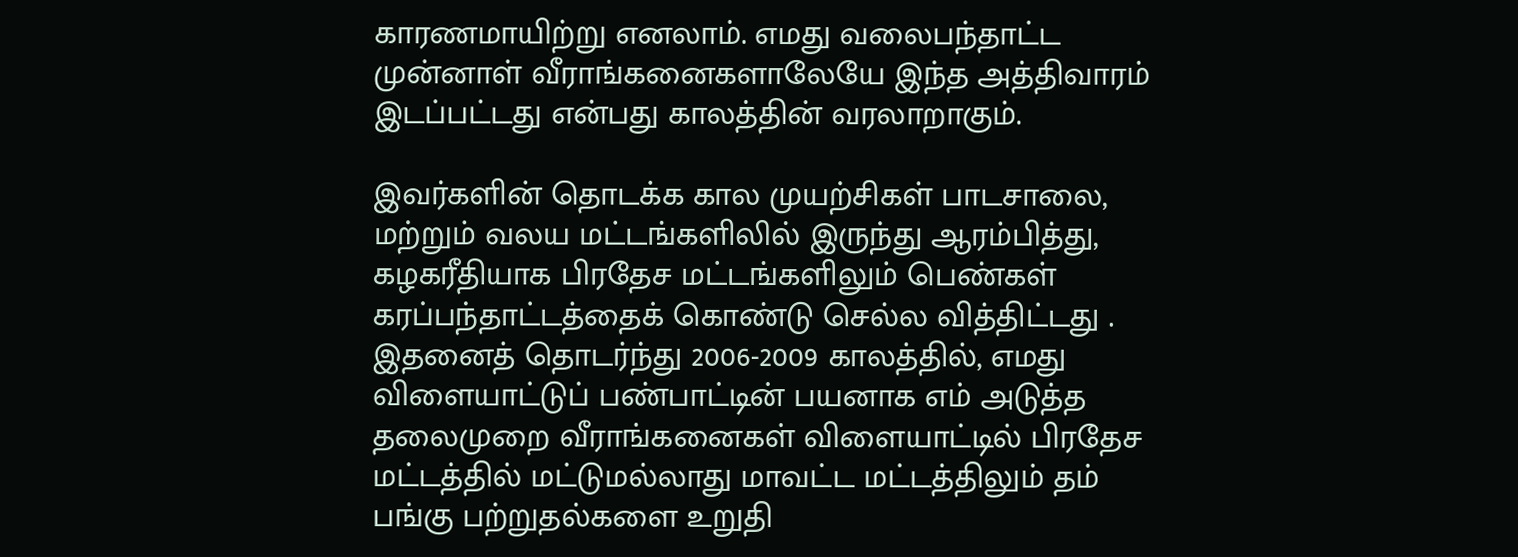காரணமாயிற்று எனலாம். எமது வலைபந்தாட்ட முன்னாள் வீராங்கனைகளாலேயே இந்த அத்திவாரம் இடப்பட்டது என்பது காலத்தின் வரலாறாகும்.

இவர்களின் தொடக்க கால முயற்சிகள் பாடசாலை, மற்றும் வலய மட்டங்களிலில் இருந்து ஆரம்பித்து, கழகரீதியாக பிரதேச மட்டங்களிலும் பெண்கள் கரப்பந்தாட்டத்தைக் கொண்டு செல்ல வித்திட்டது . இதனைத் தொடர்ந்து 2006-2009 காலத்தில், எமது விளையாட்டுப் பண்பாட்டின் பயனாக எம் அடுத்த தலைமுறை வீராங்கனைகள் விளையாட்டில் பிரதேச மட்டத்தில் மட்டுமல்லாது மாவட்ட மட்டத்திலும் தம் பங்கு பற்றுதல்களை உறுதி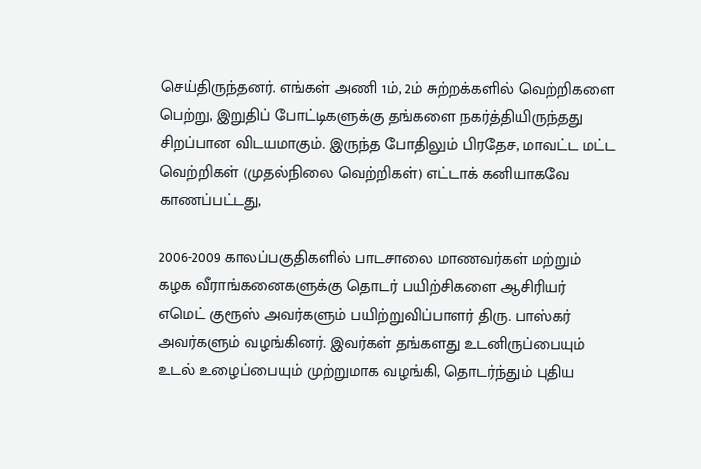செய்திருந்தனர். எங்கள் அணி 1ம், 2ம் சுற்றக்களில் வெற்றிகளை பெற்று, இறுதிப் போட்டிகளுக்கு தங்களை நகர்த்தியிருந்தது சிறப்பான விடயமாகும். இருந்த போதிலும் பிரதேச, மாவட்ட மட்ட வெற்றிகள் (முதல்நிலை வெற்றிகள்) எட்டாக் கனியாகவே காணப்பட்டது,

2006-2009 காலப்பகுதிகளில் பாடசாலை மாணவர்கள் மற்றும் கழக வீராங்கனைகளுக்கு தொடர் பயிற்சிகளை ஆசிரியர் எமெட் குரூஸ் அவர்களும் பயிற்றுவிப்பாளர் திரு. பாஸ்கர் அவர்களும் வழங்கினர். இவர்கள் தங்களது உடனிருப்பையும் உடல் உழைப்பையும் முற்றுமாக வழங்கி, தொடர்ந்தும் புதிய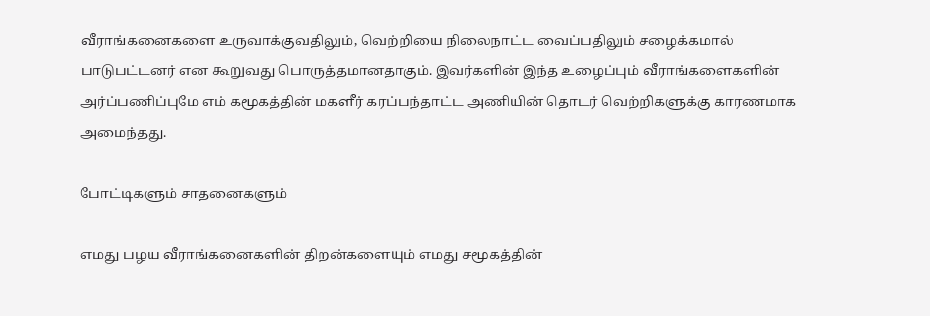வீராங்கனைகளை உருவாக்குவதிலும், வெற்றியை நிலைநாட்ட வைப்பதிலும் சழைக்கமால் பாடுபட்டனர் என கூறுவது பொருத்தமானதாகும். இவர்களின் இந்த உழைப்பும் வீராங்களைகளின் அர்ப்பணிப்புமே எம் கமூகத்தின் மகளீர் கரப்பந்தாட்ட அணியின் தொடர் வெற்றிகளுக்கு காரணமாக அமைந்தது.

போட்டிகளும் சாதனைகளும்

எமது பழய வீராங்கனைகளின் திறன்களையும் எமது சமூகத்தின்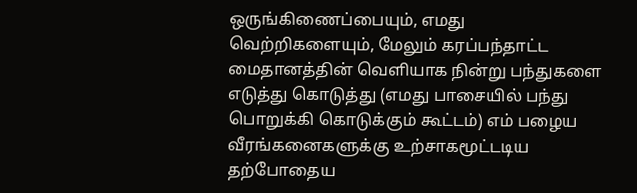ஒருங்கிணைப்பையும், எமது வெற்றிகளையும், மேலும் கரப்பந்தாட்ட மைதானத்தின் வெளியாக நின்று பந்துகளை எடுத்து கொடுத்து (எமது பாசையில் பந்து பொறுக்கி கொடுக்கும் கூட்டம்) எம் பழைய வீரங்கனைகளுக்கு உற்சாகமூட்டடிய தற்போதைய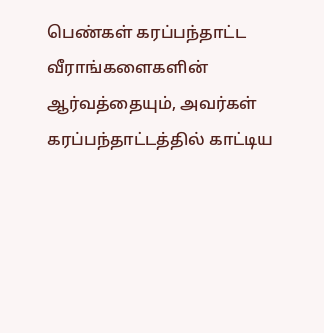பெண்கள் கரப்பந்தாட்ட வீராங்களைகளின் ஆர்வத்தையும், அவர்கள் கரப்பந்தாட்டத்தில் காட்டிய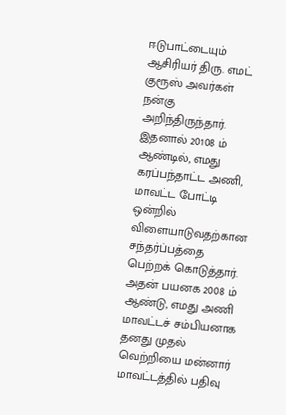ஈடுபாட்டையும் ஆசிரியர் திரு. எமட் குரூஸ் அவர்கள் நன்கு அறிந்திருந்தார். இதனால் 20108 ம் ஆண்டில், எமது கரப்பந்தாட்ட அணி, மாவட்ட போட்டி ஒன்றில் விளையாடுவதற்கான சந்தர்ப்பத்தை பெற்றக் கொடுத்தார். அதன் பயனக 2008 ம் ஆண்டு, எமது அணி மாவட்டச் சம்பியனாக தனது முதல் வெற்றியை மன்னார் மாவட்டத்தில் பதிவு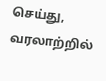செய்து, வரலாற்றில்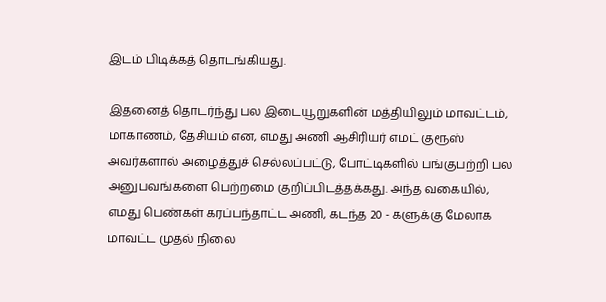இடம் பிடிக்கத் தொடங்கியது.

இதனைத் தொடர்ந்து பல இடையூறுகளின் மத்தியிலும் மாவட்டம், மாகாணம், தேசியம் என, எமது அணி ஆசிரியர் எமட் குரூஸ் அவர்களால் அழைத்துச் செல்லப்பட்டு, போட்டிகளில் பங்குபற்றி பல அனுபவங்களை பெற்றமை குறிப்பிடத்தக்கது. அந்த வகையில், எமது பெண்கள் கரப்பந்தாட்ட அணி, கடந்த 20 - களுக்கு மேலாக மாவட்ட முதல் நிலை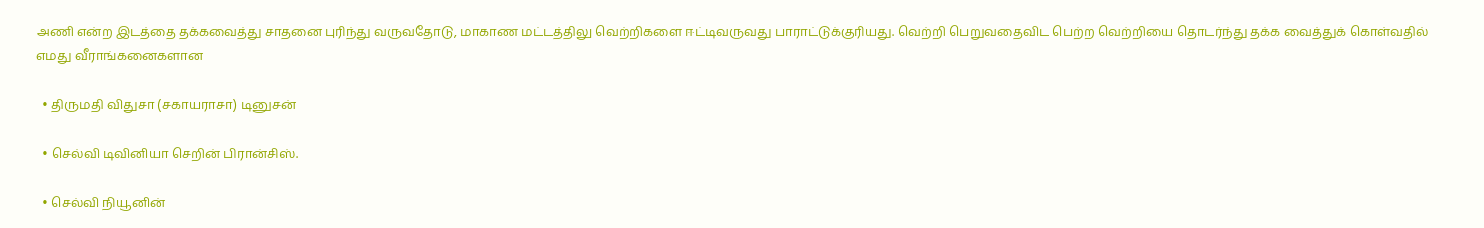அணி என்ற இடத்தை தக்கவைத்து சாதனை புரிந்து வருவதோடு, மாகாண மட்டத்திலு வெற்றிகளை ஈட்டிவருவது பாராட்டுக்குரியது. வெற்றி பெறுவதைவிட பெற்ற வெற்றியை தொடர்ந்து தக்க வைத்துக் கொள்வதில் எமது வீராங்கனைகளான

  • திருமதி விதுசா (சகாயராசா) டினுசன்

  • செல்வி டிவினியா செறின் பிரான்சிஸ்.

  • செல்வி நியூனின்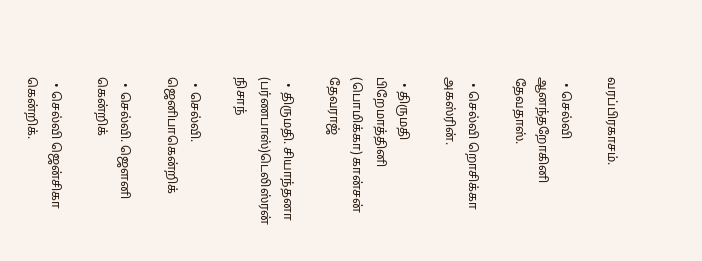வரப்பிரகாசம்.

  • செல்வி ஆனந்தறோகினி தேவதாஸ்.

  • செல்வி றொசிக்கா அகஸ்ரின்.

  • திருமதி பிறேமாத்தினி (பொமிக்கா) கான்சன் தேவராஜ்

  • திருமதி. சியாந்தனா (பர்ணபாஸ்)டெலிஸ்ரன் நிசாந்

  • செல்வி. ஜெனிபாகென்றிக்

  • செல்வி. ஜௌனி கென்றிக்

  • செல்வி ஜென்சிகா கென்றிக்.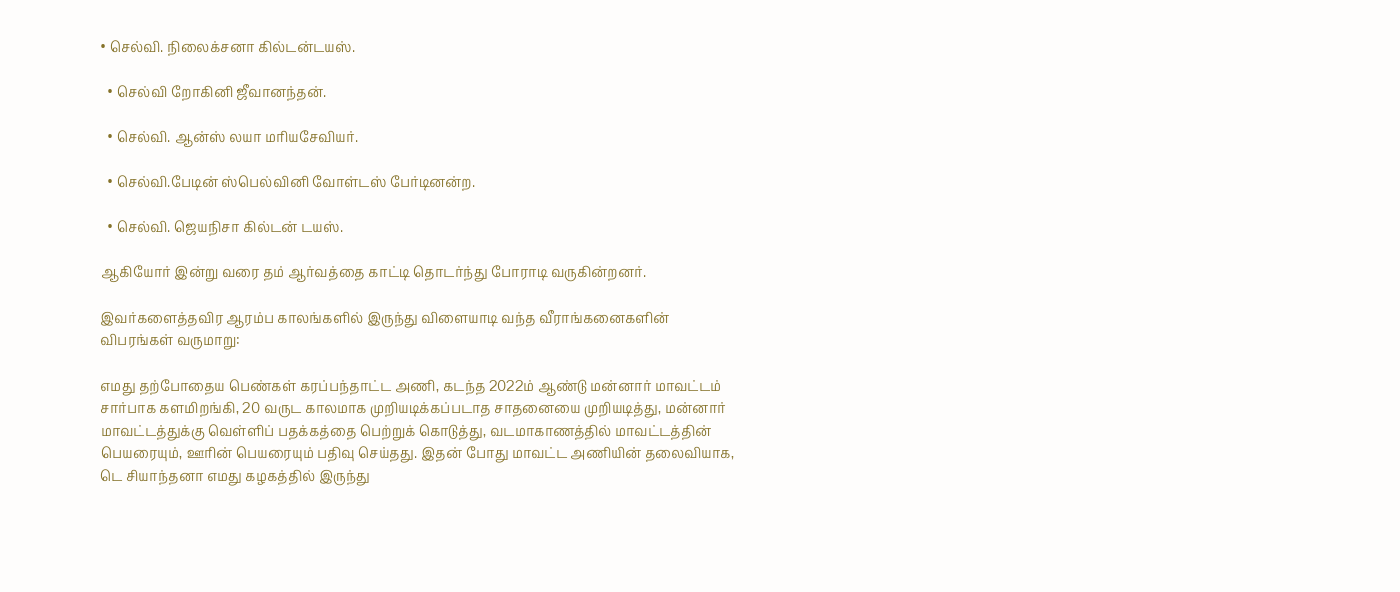• செல்வி. நிலைக்சனா கில்டன்டயஸ்.

  • செல்வி றோகினி ஜீவானந்தன்.

  • செல்வி. ஆன்ஸ் லயா மரியசேவியர்.

  • செல்வி.பேடின் ஸ்பெல்வினி வோள்டஸ் பேர்டினன்ற.

  • செல்வி. ஜெயநிசா கில்டன் டயஸ்.

ஆகியோர் இன்று வரை தம் ஆர்வத்தை காட்டி தொடர்ந்து போராடி வருகின்றனர்.

இவர்களைத்தவிர ஆரம்ப காலங்களில் இருந்து விளையாடி வந்த வீராங்கனைகளின் விபரங்கள் வருமாறு:

எமது தற்போதைய பெண்கள் கரப்பந்தாட்ட அணி, கடந்த 2022ம் ஆண்டு மன்னார் மாவட்டம் சார்பாக களமிறங்கி, 20 வருட காலமாக முறியடிக்கப்படாத சாதனையை முறியடித்து, மன்னார் மாவட்டத்துக்கு வெள்ளிப் பதக்கத்தை பெற்றுக் கொடுத்து, வடமாகாணத்தில் மாவட்டத்தின் பெயரையும், ஊரின் பெயரையும் பதிவு செய்தது. இதன் போது மாவட்ட அணியின் தலைவியாக, டெ சியாந்தனா எமது கழகத்தில் இருந்து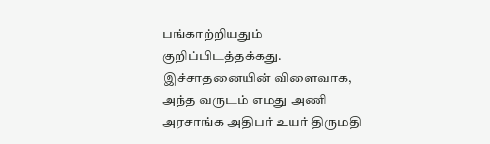பங்காற்றியதும் குறிப்பிடத்தக்கது. இச்சாதனையின் விளைவாக, அந்த வருடம் எமது அணி அரசாங்க அதிபர் உயர் திருமதி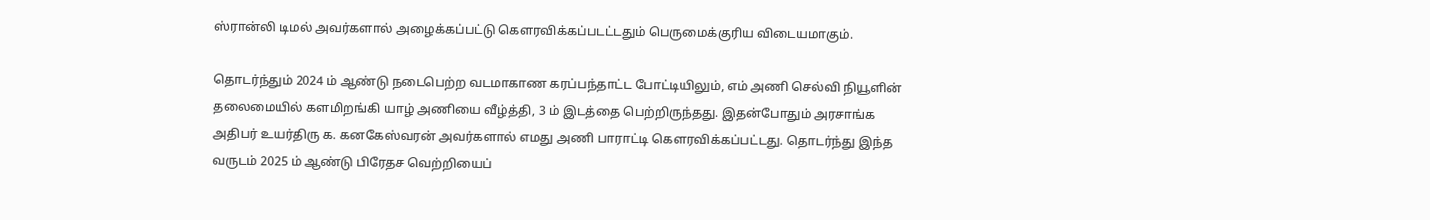ஸ்ரான்லி டிமல் அவர்களால் அழைக்கப்பட்டு கௌரவிக்கப்படட்டதும் பெருமைக்குரிய விடையமாகும்.

தொடர்ந்தும் 2024 ம் ஆண்டு நடைபெற்ற வடமாகாண கரப்பந்தாட்ட போட்டியிலும், எம் அணி செல்வி நியூளின் தலைமையில் களமிறங்கி யாழ் அணியை வீழ்த்தி, 3 ம் இடத்தை பெற்றிருந்தது. இதன்போதும் அரசாங்க அதிபர் உயர்திரு க. கனகேஸ்வரன் அவர்களால் எமது அணி பாராட்டி கௌரவிக்கப்பட்டது. தொடர்ந்து இந்த வருடம் 2025 ம் ஆண்டு பிரேதச வெற்றியைப்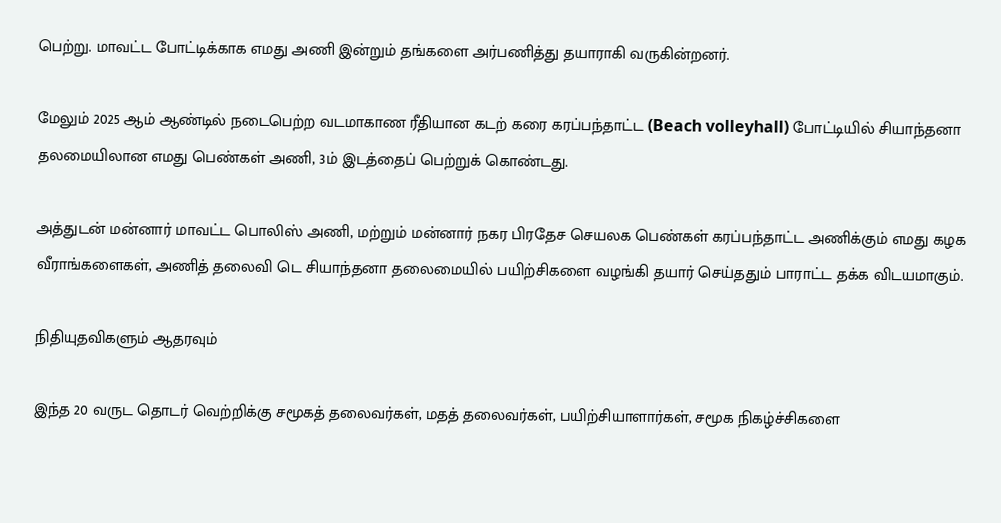பெற்று. மாவட்ட போட்டிக்காக எமது அணி இன்றும் தங்களை அர்பணித்து தயாராகி வருகின்றனர்.

மேலும் 2025 ஆம் ஆண்டில் நடைபெற்ற வடமாகாண ரீதியான கடற் கரை கரப்பந்தாட்ட (Beach volleyhall) போட்டியில் சியாந்தனா தலமையிலான எமது பெண்கள் அணி, 3ம் இடத்தைப் பெற்றுக் கொண்டது.

அத்துடன் மன்னார் மாவட்ட பொலிஸ் அணி, மற்றும் மன்னார் நகர பிரதேச செயலக பெண்கள் கரப்பந்தாட்ட அணிக்கும் எமது கழக வீராங்களைகள், அணித் தலைவி டெ சியாந்தனா தலைமையில் பயிற்சிகளை வழங்கி தயார் செய்ததும் பாராட்ட தக்க விடயமாகும்.

நிதியுதவிகளும் ஆதரவும்

இந்த 20 வருட தொடர் வெற்றிக்கு சமூகத் தலைவர்கள், மதத் தலைவர்கள், பயிற்சியாளார்கள், சமூக நிகழ்ச்சிகளை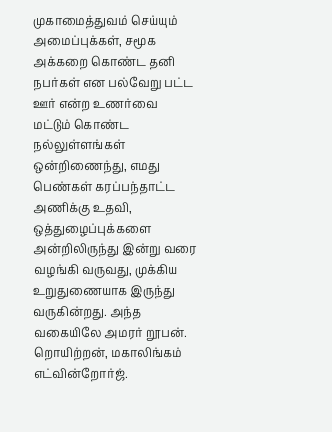முகாமைத்துவம் செய்யும் அமைப்புக்கள், சமூக அக்கறை கொண்ட தனி நபர்கள் என பல்வேறு பட்ட ஊர் என்ற உணர்வை மட்டும் கொண்ட நல்லுள்ளங்கள் ஒன்றிணைந்து, எமது பெண்கள் கரப்பந்தாட்ட அணிக்கு உதவி, ஒத்துழைப்புக்களை அன்றிலிருந்து இன்று வரை வழங்கி வருவது, முக்கிய உறுதுணையாக இருந்து வருகின்றது. அந்த வகையிலே அமரர் றூபன். றொயிற்றன், மகாலிங்கம் எட்வின்றோர்ஜ்.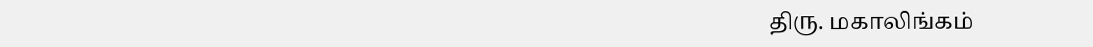திரு. மகாலிங்கம்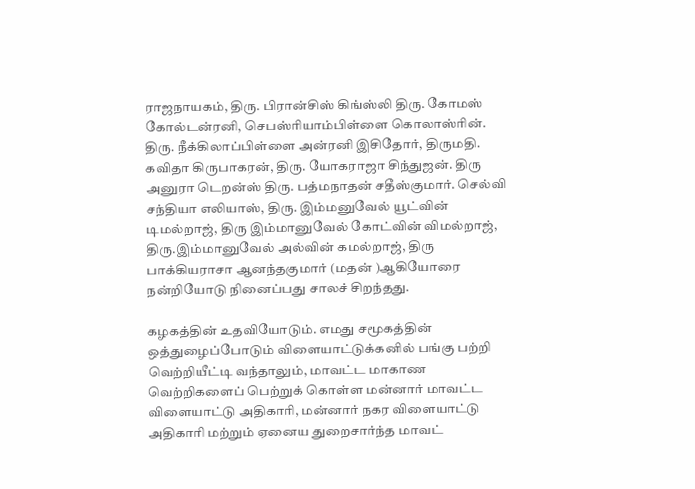ராஜநாயகம், திரு. பிரான்சிஸ் கிங்ஸ்லி திரு. கோமஸ் கோல்டன்ரனி, செபஸ்ரியாம்பிள்ளை கொலாஸ்ரின். திரு. நீக்கிலாப்பிள்ளை அன்ரனி இசிதோர், திருமதி. கவிதா கிருபாகரன், திரு. யோகராஜா சிந்துஜன். திரு அனுரா டெறன்ஸ் திரு. பத்மநாதன் சதீஸ்குமார். செல்வி சந்தியா எலியாஸ், திரு. இம்மனுவேல் யூட்வின் டிமல்றாஜ், திரு இம்மானுவேல் கோட்வின் விமல்றாஜ், திரு.இம்மானுவேல் அல்வின் கமல்றாஜ், திரு பாக்கியராசா ஆனந்தகுமார் (மதன் )ஆகியோரை நன்றியோடு நினைப்பது சாலச் சிறந்தது.

கழகத்தின் உதவியோடும். எமது சமூகத்தின் ஒத்துழைப்போடும் விளையாட்டுக்கனில் பங்கு பற்றி வெற்றியீட்டி வந்தாலும், மாவட்ட மாகாண வெற்றிகளைப் பெற்றுக் கொள்ள மன்னார் மாவட்ட விளையாட்டு அதிகாரி, மன்னார் நகர விளையாட்டு அதிகாரி மற்றும் ஏனைய துறைசார்ந்த மாவட்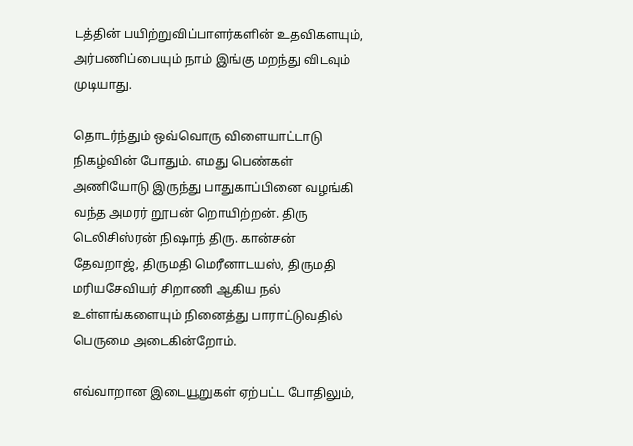டத்தின் பயிற்றுவிப்பாளர்களின் உதவிகளயும், அர்பணிப்பையும் நாம் இங்கு மறந்து விடவும் முடியாது.

தொடர்ந்தும் ஒவ்வொரு விளையாட்டாடு நிகழ்வின் போதும். எமது பெண்கள் அணியோடு இருந்து பாதுகாப்பினை வழங்கி வந்த அமரர் றூபன் றொயிற்றன். திரு டெலிசிஸ்ரன் நிஷாந் திரு. கான்சன் தேவறாஜ், திருமதி மெரீனாடயஸ், திருமதி மரியசேவியர் சிறாணி ஆகிய நல் உள்ளங்களையும் நினைத்து பாராட்டுவதில் பெருமை அடைகின்றோம்.

எவ்வாறான இடையூறுகள் ஏற்பட்ட போதிலும்,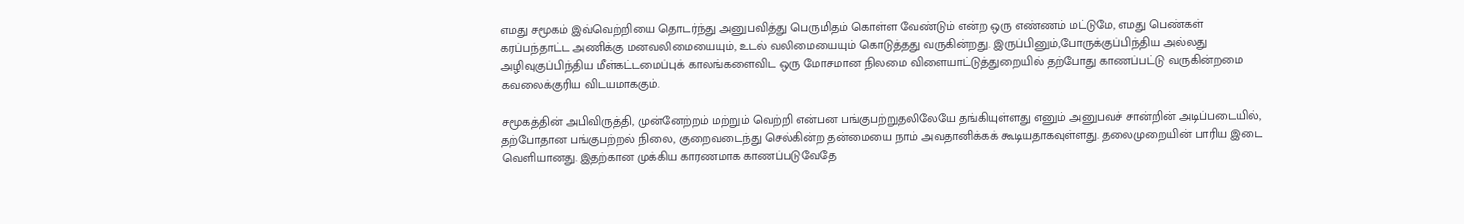எமது சமூகம் இவ்வெற்றியை தொடர்ந்து அனுபவித்து பெருமிதம் கொள்ள வேண்டும் என்ற ஒரு எண்ணம் மட்டுமே, எமது பெண்கள் கரப்பந்தாட்ட அணிக்கு மனவலிமையையும், உடல் வலிமையையும் கொடுத்தது வருகின்றது. இருப்பினும்,போருக்குப்பிந்திய அல்லது அழிவுகுப்பிந்திய மீள்கட்டமைப்புக் காலங்களைவிட ஒரு மோசமான நிலமை விளையாட்டுத்துறையில் தற்போது காணப்பட்டு வருகின்றமை கவலைக்குரிய விடயமாககும்.

சமூகத்தின் அபிவிருத்தி, முன்னேற்றம் மற்றும் வெற்றி என்பன பங்குபற்றுதலிலேயே தங்கியுள்ளது எனும் அனுபவச் சான்றின் அடிப்படையில், தற்போதான பங்குபற்றல் நிலை, குறைவடைந்து செல்கின்ற தன்மையை நாம் அவதானிக்கக் கூடியதாகவுள்ளது. தலைமுறையின் பாரிய இடை வெளியானது. இதற்கான முக்கிய காரணமாக காணப்படுவேதே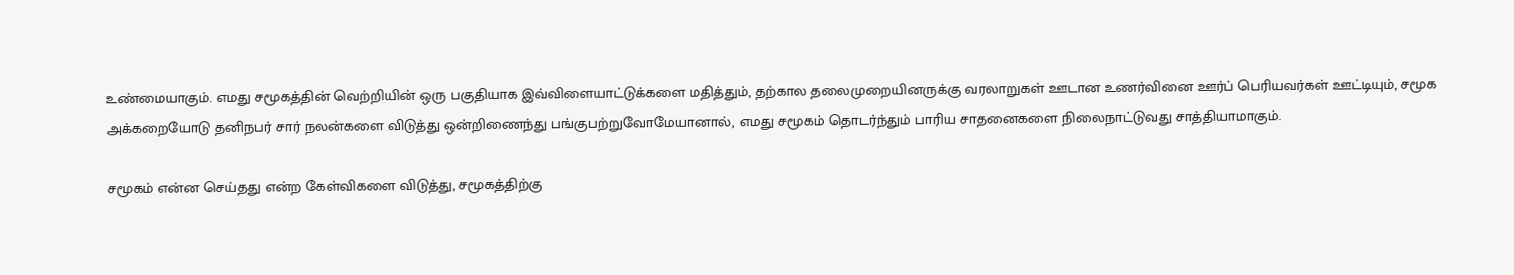உண்மையாகும். எமது சமூகத்தின் வெற்றியின் ஒரு பகுதியாக இவ்விளையாட்டுக்களை மதித்தும், தற்கால தலைமுறையினருக்கு வரலாறுகள் ஊடான உணர்வினை ஊர்ப் பெரியவர்கள் ஊட்டியும், சமூக அக்கறையோடு தனிநபர் சார் நலன்களை விடுத்து ஒன்றிணைந்து பங்குபற்றுவோமேயானால், எமது சமூகம் தொடர்ந்தும் பாரிய சாதனைகளை நிலைநாட்டுவது சாத்தியாமாகும்.

சமூகம் என்ன செய்தது என்ற கேள்விகளை விடுத்து, சமூகத்திற்கு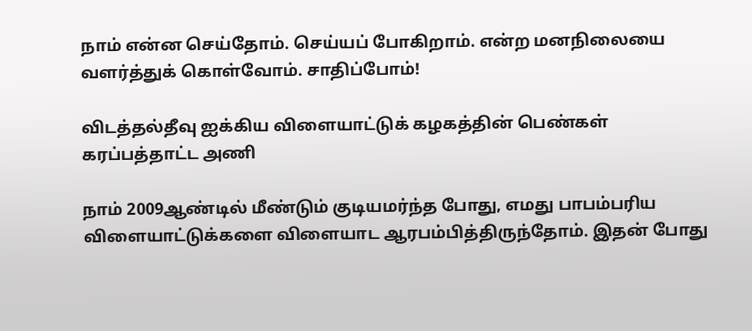நாம் என்ன செய்தோம். செய்யப் போகிறாம். என்ற மனநிலையை வளர்த்துக் கொள்வோம். சாதிப்போம்!

விடத்தல்தீவு ஐக்கிய விளையாட்டுக் கழகத்தின் பெண்கள் கரப்பத்தாட்ட அணி

நாம் 2009ஆண்டில் மீண்டும் குடியமர்ந்த போது, எமது பாபம்பரிய விளையாட்டுக்களை விளையாட ஆரபம்பித்திருந்தோம். இதன் போது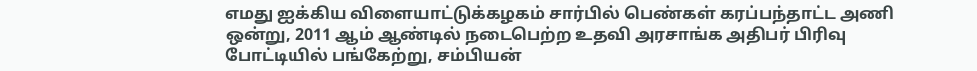எமது ஐக்கிய விளையாட்டுக்கழகம் சார்பில் பெண்கள் கரப்பந்தாட்ட அணி ஒன்று, 2011 ஆம் ஆண்டில் நடைபெற்ற உதவி அரசாங்க அதிபர் பிரிவு போட்டியில் பங்கேற்று, சம்பியன்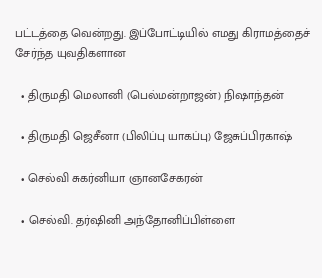பட்டத்தை வென்றது. இப்போட்டியில் எமது கிராமத்தைச் சேர்ந்த யுவதிகளான

  • திருமதி மெலானி (பெல்மன்றாஜன்) நிஷாந்தன்

  • திருமதி ஜெசீனா (பிலிப்பு யாகப்பு) ஜேசுப்பிரகாஷ்

  • செல்வி சுகர்னியா ஞானசேகரன்

  • செல்வி. தர்ஷினி அந்தோனிப்பிள்ளை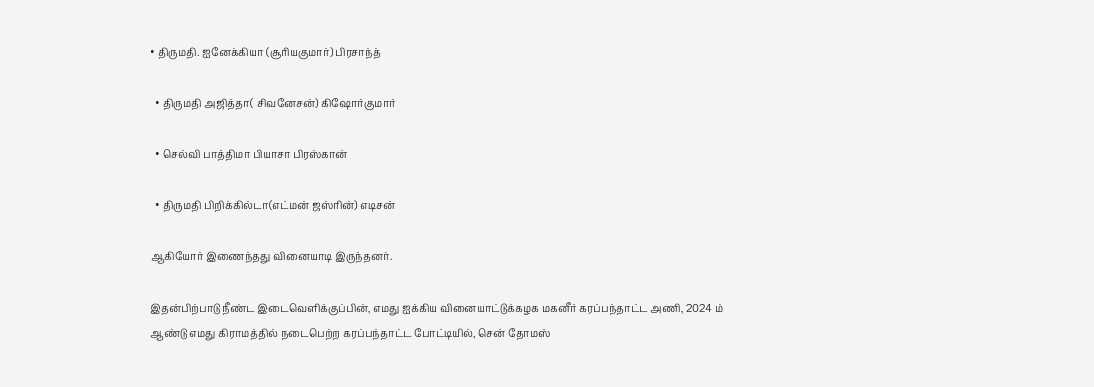• திருமதி. ஐனேக்கியா (சூரியகுமார்) பிரசாந்த்

  • திருமதி அஜித்தா( சிவனேசன்) கிஷோர்குமார்

  • செல்வி பாத்திமா பியாசா பிரஸ்கான்

  • திருமதி பிறிக்கில்டா(எட்மன் ஜஸ்ரின்) எடிசன்

ஆகியோர் இணைந்தது வினையாடி இருந்தனர்.

இதன்பிற்பாடு நீண்ட இடைவெளிக்குப்பின், எமது ஐக்கிய வினையாட்டுக்கழக மகனீர் கரப்பந்தாட்ட அணி, 2024 ம் ஆண்டு எமது கிராமத்தில் நடைபெற்ற கரப்பந்தாட்ட போட்டியில், சென் தோமஸ்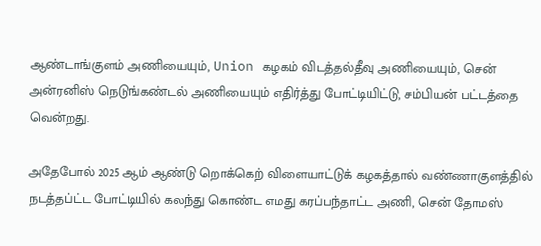ஆண்டாங்குளம் அணியையும், Union கழகம் விடத்தல்தீவு அணியையும், சென் அன்ரனிஸ் நெடுங்கண்டல் அணியையும் எதிர்த்து போட்டியிட்டு, சம்பியன் பட்டத்தை வென்றது.

அதேபோல் 2025 ஆம் ஆண்டு றொக்கெற் விளையாட்டுக் கழகத்தால் வண்ணாகுளத்தில் நடத்தப்ட்ட போட்டியில் கலந்து கொண்ட எமது கரப்பந்தாட்ட அணி, சென் தோமஸ்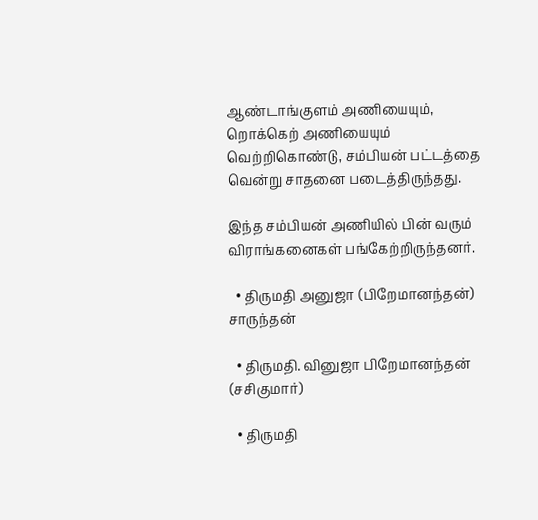ஆண்டாங்குளம் அணியையும், றொக்கெற் அணியையும் வெற்றிகொண்டு, சம்பியன் பட்டத்தை வென்று சாதனை படைத்திருந்தது.

இந்த சம்பியன் அணியில் பின் வரும் விராங்கனைகள் பங்கேற்றிருந்தனர்.

  • திருமதி அனுஜா (பிறேமானந்தன்) சாருந்தன்

  • திருமதி. வினுஜா பிறேமானந்தன் (சசிகுமார்)

  • திருமதி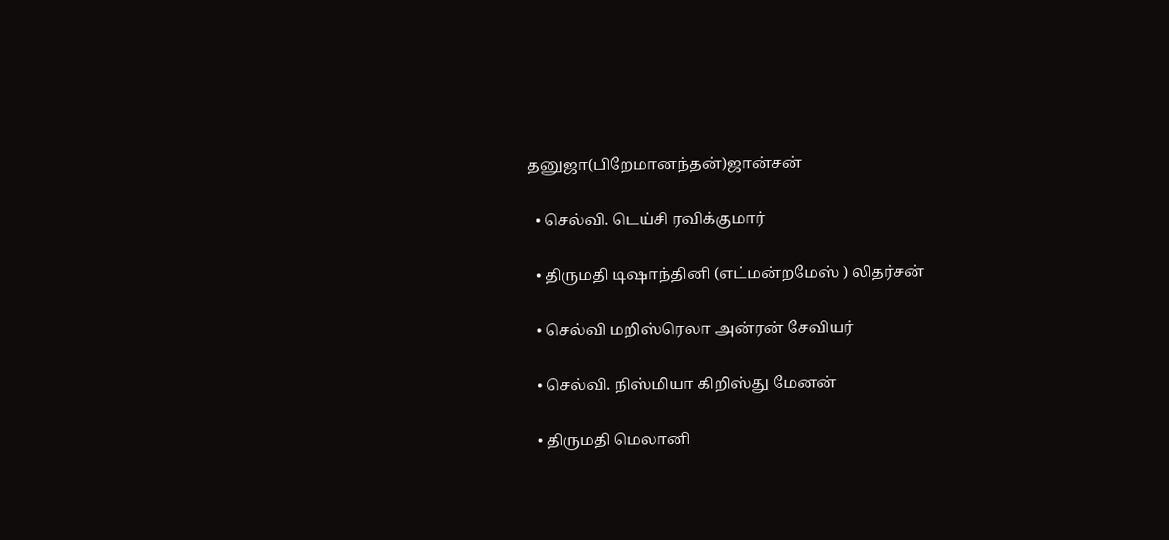தனுஜா(பிறேமானந்தன்)ஜான்சன்

  • செல்வி. டெய்சி ரவிக்குமார்

  • திருமதி டிஷாந்தினி (எட்மன்றமேஸ் ) லிதர்சன்

  • செல்வி மறிஸ்ரெலா அன்ரன் சேவியர்

  • செல்வி. நிஸ்மியா கிறிஸ்து மேனன்

  • திருமதி மெலானி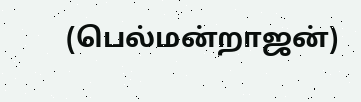(பெல்மன்றாஜன்)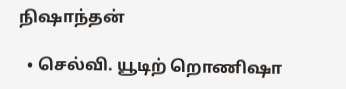நிஷாந்தன்

  • செல்வி. யூடிற் றொணிஷா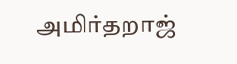அமிர்தறாஜ்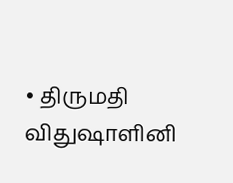• திருமதி விதுஷாளினி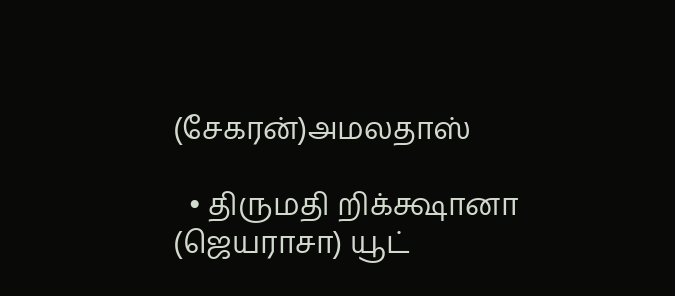(சேகரன்)அமலதாஸ்

  • திருமதி றிக்க்ஷானா (ஜெயராசா) யூட்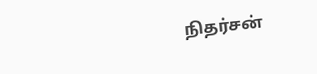நிதர்சன்